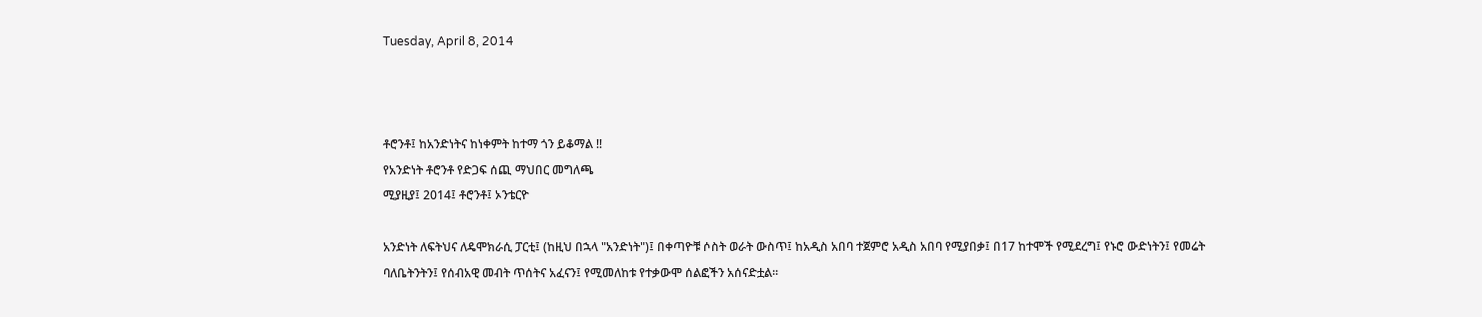Tuesday, April 8, 2014



ቶሮንቶ፤ ከአንድነትና ከነቀምት ከተማ ጎን ይቆማል !!
የአንድነት ቶሮንቶ የድጋፍ ሰጪ ማህበር መግለጫ
ሚያዚያ፤ 2014፤ ቶሮንቶ፤ ኦንቴርዮ

አንድነት ለፍትህና ለዴሞክራሲ ፓርቲ፤ (ከዚህ በኋላ "አንድነት")፤ በቀጣዮቹ ሶስት ወራት ውስጥ፤ ከአዲስ አበባ ተጀምሮ አዲስ አበባ የሚያበቃ፤ በ17 ከተሞች የሚደረግ፤ የኑሮ ውድነትን፤ የመሬት ባለቤትንትን፤ የሰብአዊ መብት ጥሰትና አፈናን፤ የሚመለከቱ የተቃውሞ ሰልፎችን አሰናድቷል፡፡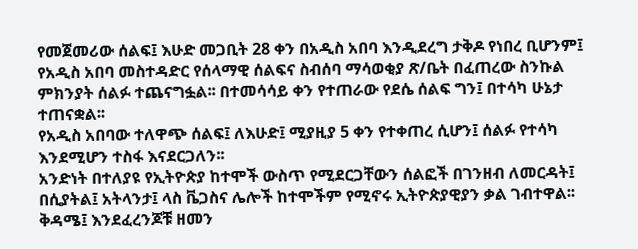የመጀመሪው ሰልፍ፤ እሁድ መጋቢት 28 ቀን በአዲስ አበባ እንዲደረግ ታቅዶ የነበረ ቢሆንም፤ የአዲስ አበባ መስተዳድር የሰላማዊ ሰልፍና ስብሰባ ማሳወቂያ ጽ/ቤት በፈጠረው ስንኩል ምክንያት ሰልፉ ተጨናግፏል፡፡ በተመሳሳይ ቀን የተጠራው የደሴ ሰልፍ ግን፤ በተሳካ ሁኔታ ተጠናቋል፡፡
የአዲስ አበባው ተለዋጭ ሰልፍ፤ ለእሁድ፤ ሚያዚያ 5 ቀን የተቀጠረ ሲሆን፤ ሰልፉ የተሳካ እንደሚሆን ተስፋ እናደርጋለን፡፡
አንድነት በተለያዩ የኢትዮጵያ ከተሞች ውስጥ የሚደርጋቸውን ሰልፎች በገንዘብ ለመርዳት፤ በሲያትል፤ አትላንታ፤ ላስ ቬጋስና ሌሎች ከተሞችም የሚኖሩ ኢትዮጵያዊያን ቃል ገብተዋል፡፡ ቅዳሜ፤ እንደፈረንጆቹ ዘመን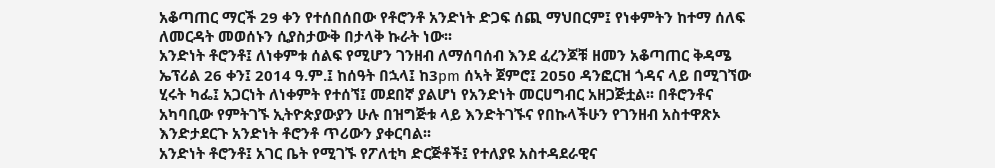አቆጣጠር ማርች 29 ቀን የተሰበሰበው የቶሮንቶ አንድነት ድጋፍ ሰጪ ማህበርም፤ የነቀምትን ከተማ ሰለፍ ለመርዳት መወሰኑን ሲያስታውቅ በታላቅ ኩራት ነው፡፡
አንድነት ቶሮንቶ፤ ለነቀምቱ ሰልፍ የሚሆን ገንዘብ ለማሰባሰብ እንደ ፈረንጆቹ ዘመን አቆጣጠር ቅዳሜ ኤፕሪል 26 ቀን፤ 2014 ዓ.ም.፤ ከሰዓት በኋላ፤ ከ3pm ሰኣት ጀምሮ፤ 2050 ዳንፎርዝ ጎዳና ላይ በሚገኘው ሂሩት ካፌ፤ አጋርነት ለነቀምት የተሰኘ፤ መደበኛ ያልሆነ የአንድነት መርሀግብር አዘጋጅቷል፡፡ በቶሮንቶና አካባቢው የምትገኙ ኢትዮጵያውያን ሁሉ በዝግጅቱ ላይ እንድትገኙና የበኩላችሁን የገንዘብ አስተዋጽኦ እንድታደርጉ አንድነት ቶሮንቶ ጥሪውን ያቀርባል፡፡
አንድነት ቶሮንቶ፤ አገር ቤት የሚገኙ የፖለቲካ ድርጅቶች፤ የተለያዩ አስተዳደራዊና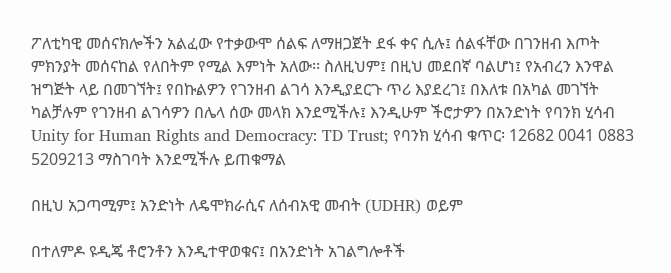ፖለቲካዊ መሰናክሎችን አልፈው የተቃውሞ ሰልፍ ለማዘጋጀት ደፋ ቀና ሲሉ፤ ሰልፋቸው በገንዘብ እጦት ምክንያት መሰናከል የለበትም የሚል እምነት አለው፡፡ ስለዚህም፤ በዚህ መደበኛ ባልሆነ፤ የአብረን እንዋል ዝግጅት ላይ በመገኘት፤ የበኩልዎን የገንዘብ ልገሳ እንዲያደርጉ ጥሪ እያደረገ፤ በእለቱ በአካል መገኘት ካልቻሉም የገንዘብ ልገሳዎን በሌላ ሰው መላክ እንደሚችሉ፤ እንዲሁም ችሮታዎን በአንድነት የባንክ ሂሳብ Unity for Human Rights and Democracy: TD Trust; የባንክ ሂሳብ ቁጥር፡ 12682 0041 0883 5209213 ማስገባት እንደሚችሉ ይጠቁማል

በዚህ አጋጣሚም፤ አንድነት ለዴሞክራሲና ለሰብአዊ መብት (UDHR) ወይም

በተለምዶ ዩዲጄ ቶሮንቶን እንዲተዋወቁና፤ በአንድነት አገልግሎቶች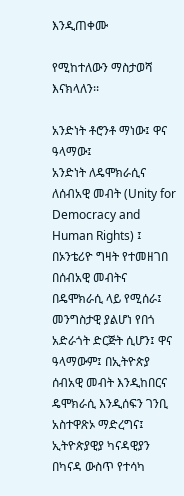እንዲጠቀሙ

የሚከተለውን ማስታወሻ እናክላለን፡፡

አንድነት ቶሮንቶ ማነው፤ ዋና ዓላማው፤
አንድነት ለዴሞክራሲና ለሰብአዊ መብት (Unity for Democracy and Human Rights) ፤ በኦንቴሪዮ ግዛት የተመዘገበ በሰብአዊ መብትና በዴሞክራሲ ላይ የሚሰራ፤ መንግስታዊ ያልሆነ የበጎ አድራጎት ድርጅት ሲሆን፤ ዋና ዓላማውም፤ በኢትዮጵያ ሰብአዊ መብት እንዲከበርና ዴሞክራሲ እንዲሰፍን ገንቢ አስተዋጽኦ ማድረግና፤ ኢትዮጵያዊያ ካናዳዊያን በካናዳ ውስጥ የተሳካ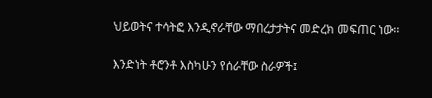ህይወትና ተሳትፎ እንዲኖራቸው ማበረታታትና መድረክ መፍጠር ነው፡፡

እንድነት ቶሮንቶ እስካሁን የሰራቸው ስራዎች፤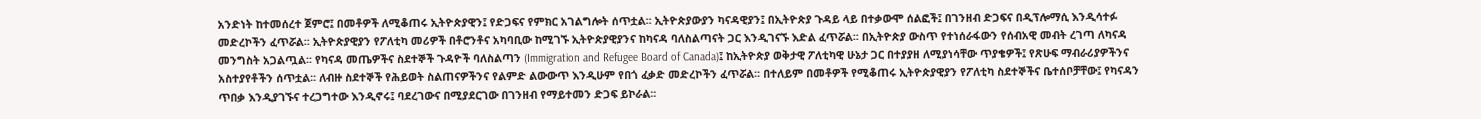አንድነት ከተመሰረተ ጀምሮ፤ በመቶዎች ለሚቆጠሩ ኢትዮጵያዊን፤ የድጋፍና የምክር አገልግሎት ሰጥቷል፡፡ ኢትዮጵያውያን ካናዳዊያን፤ በኢትዮጵያ ጉዳይ ላይ በተቃውሞ ሰልፎች፤ በገንዘብ ድጋፍና በዲፕሎማሲ እንዲሳተፉ መድረኮችን ፈጥሯል፡፡ ኢትዮጵያዊያን የፖለቲካ መሪዎች በቶሮንቶና አካባቢው ከሚገኙ ኢትዮጵያዊያንና ከካናዳ ባለስልጣናት ጋር እንዲገናኙ እድል ፈጥሯል፡፡ በኢትዮጵያ ውስጥ የተነሰራፋውን የሰብአዊ መብት ረገጣ ለካናዳ መንግስት አጋልጧል፡፡ የካናዳ መጤዎችና ስደተኞች ጉዳዮች ባለስልጣን (Immigration and Refugee Board of Canada)፤ ከኢትዮጵያ ወቅታዊ ፖለቲካዊ ሁኔታ ጋር በተያያዘ ለሚያነሳቸው ጥያቄዎች፤ የጽሁፍ ማብራሪያዎችንና አስተያየቶችን ሰጥቷል፡፡ ለብዙ ስደተኞች የሕይወት ስልጠናዎችንና የልምድ ልውውጥ እንዲሁም የበጎ ፈቃድ መድረኮችን ፈጥሯል፡፡ በተለይም በመቶዎች የሚቆጠሩ ኢትዮጵያዊያን የፖለቲካ ስደተኞችና ቤተሰቦቻቸው፤ የካናዳን ጥበቃ እንዲያገኙና ተረጋግተው እንዲኖሩ፤ ባደረገውና በሚያደርገው በገንዘብ የማይተመን ድጋፍ ይኮራል፡፡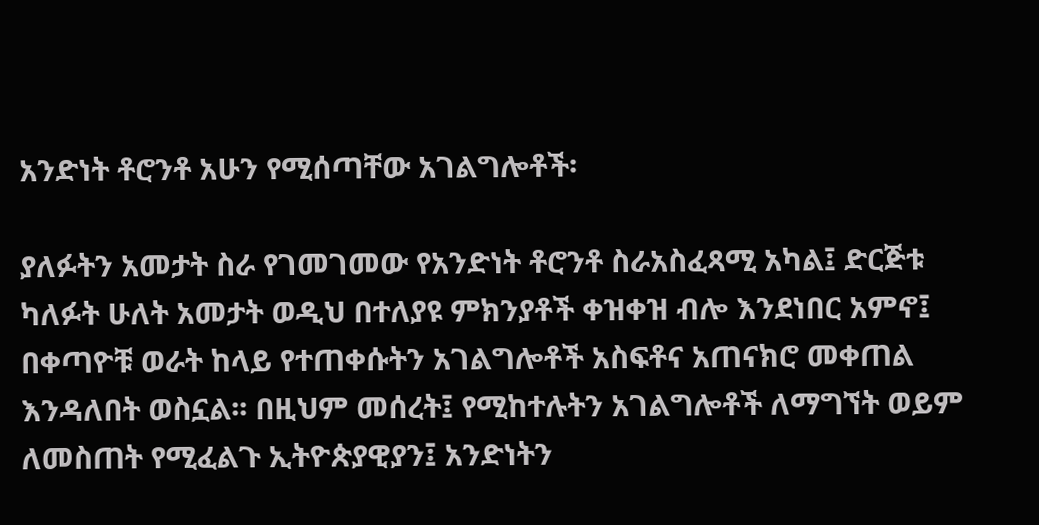አንድነት ቶሮንቶ አሁን የሚሰጣቸው አገልግሎቶች፡

ያለፉትን አመታት ስራ የገመገመው የአንድነት ቶሮንቶ ስራአስፈጻሚ አካል፤ ድርጅቱ ካለፉት ሁለት አመታት ወዲህ በተለያዩ ምክንያቶች ቀዝቀዝ ብሎ እንደነበር አምኖ፤ በቀጣዮቹ ወራት ከላይ የተጠቀሱትን አገልግሎቶች አስፍቶና አጠናክሮ መቀጠል እንዳለበት ወስኗል፡፡ በዚህም መሰረት፤ የሚከተሉትን አገልግሎቶች ለማግኘት ወይም ለመስጠት የሚፈልጉ ኢትዮጵያዊያን፤ አንድነትን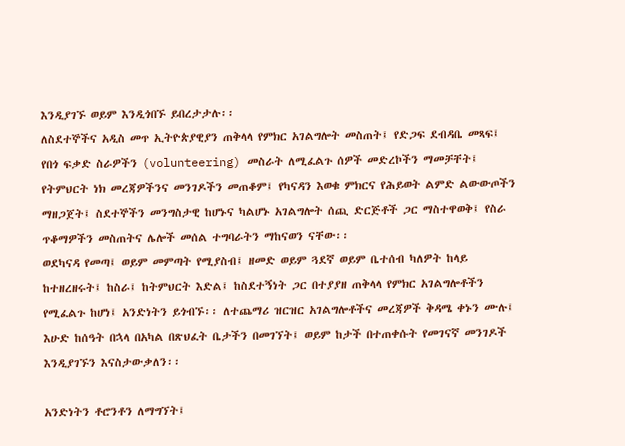እንዲያገኙ ወይም እንዲጎበኙ ይበረታታሉ፡፡
ለስደተኞችና አዲስ መጥ ኢትዮጵያዊያን ጠቅላላ የምክር አገልግሎት መስጠት፤ የድጋፍ ደብዳቤ መጻፍ፤ የበጎ ፍቃድ ስራዎችን (volunteering) መስራት ለሚፈልጉ ሰዎች መድረኮችን ማመቻቸት፤ የትምህርት ነክ መረጃዎችንና መንገዶችን መጠቆም፤ የካናዳን እወቁ ምክርና የሕይወት ልምድ ልውውጦችን ማዘጋጀት፤ ስደተኞችን መንግስታዊ ከሆኑና ካልሆኑ አገልግሎት ሰጪ ድርጅቶች ጋር ማስተዋወቅ፤ የስራ ጥቆማዎችን መስጠትና ሌሎች መሰል ተግባራትን ማከናወን ናቸው፡፡
ወደካናዳ የመጣ፤ ወይም መምጣት የሚያስብ፤ ዘመድ ወይም ጓደኛ ወይም ቤተሰብ ካለዎት ከላይ ከተዘረዘሩት፤ ከስራ፤ ከትምህርት እድል፤ ከስደተኝነት ጋር በተያያዘ ጠቅላላ የምክር አገልግሎቶችን የሚፈልጉ ከሆነ፤ አንድነትን ይጎብኙ፡፡ ለተጨማሪ ዝርዝር አገልግሎቶችና መረጃዎች ቅዳሜ ቀኑን ሙሉ፤ እሁድ ከሰዓት በኋላ በአካል በጽህፈት ቤታችን በመገኘት፤ ወይም ከታች በተጠቀሱት የመገናኛ መንገዶች እንዲያገኙን እናስታውቃለን፡፡

አንድነትን ቶሮንቶን ለማግኘት፤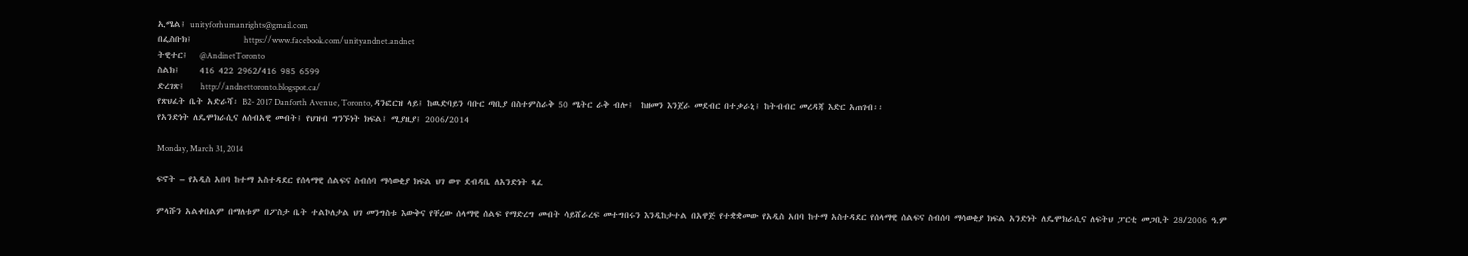ኢሜል፤ unityforhumanrights@gmail.com
በፌስቡክ፤             https://www.facebook.com/unityandnet.andnet
ትዊተር፤   @AndinetToronto
ስልክ፤     416 422 2962/416 985 6599
ድረገጽ፤    http://andnettoronto.blogspot.ca/
የጽህፈት ቤት አድራሻ፡ B2- 2017 Danforth Avenue, Toronto, ዳንፎርዝ ላይ፤ ከዉድባይን ባቡር ጣቢያ በስተምስራቅ 50 ሜትር ራቅ ብሎ፤  ከዘመን እንጀራ መደብር በተቃራኒ፤ ከትብብር መረዳጃ እድር አጠገብ፡፡
የአንድነት ለዴሞክራሲና ለሰብአዊ መብት፤ የህዝብ ግንኙነት ክፍል፤ ሚያዚያ፤ 2006/2014

Monday, March 31, 2014

ፍኖት – የአዲስ አበባ ከተማ አስተዳደር የሰላማዊ ሰልፍና ስብሰባ ማሳወቂያ ክፍል ህገ ወጥ ደብዳቤ ለአንድነት ጻፈ

ምላሹን አልቀበልም በማለቱም በፖስታ ቤት ተልኮለታል ህገ መንግስቱ እውቅና የቸረው ሰላማዊ ሰልፍ የማድረግ መብት ሳይሸራረፍ መተግበሩን እንዲከታተል በአዋጅ የተቋቋመው የአዲስ አበባ ከተማ አስተዳደር የሰላማዊ ሰልፍና ስብሰባ ማሳወቂያ ክፍል አንድነት ለዴሞክራሲና ለፍትህ ፓርቲ መጋቢት 28/2006 ዓ.ም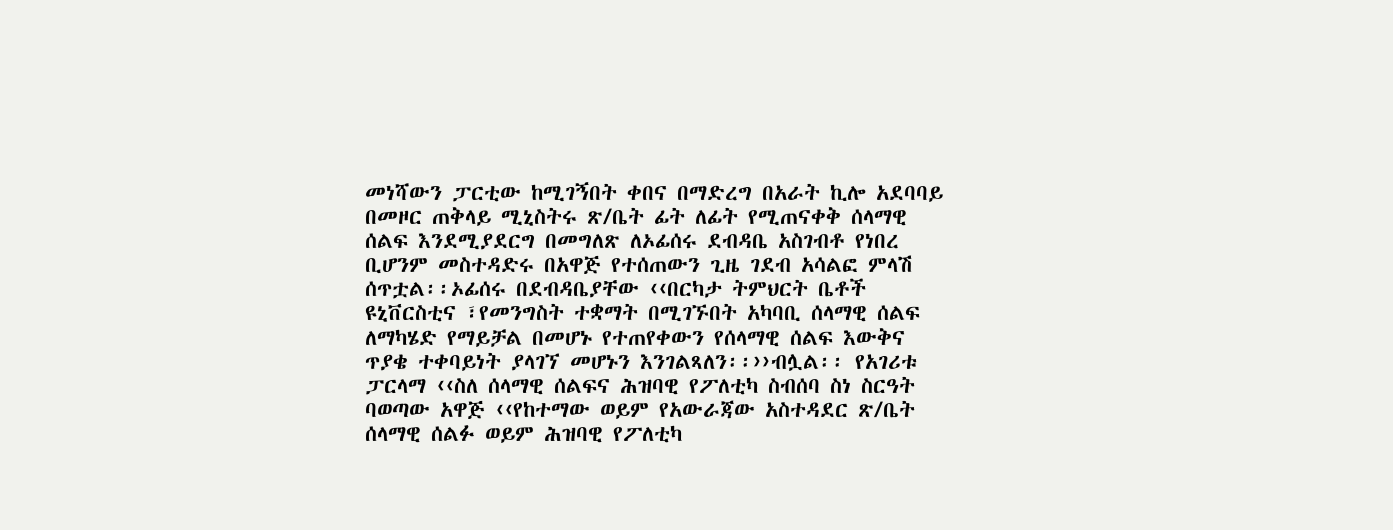መነሻውን ፓርቲው ከሚገኝበት ቀበና በማድረግ በአራት ኪሎ አደባባይ በመዞር ጠቅላይ ሚኒስትሩ ጽ/ቤት ፊት ለፊት የሚጠናቀቅ ሰላማዊ ሰልፍ እንደሚያደርግ በመግለጽ ለኦፊሰሩ ደብዳቤ አስገብቶ የነበረ ቢሆንም መስተዳድሩ በአዋጅ የተሰጠውን ጊዜ ገደብ አሳልፎ ምላሽ ሰጥቷል፡፡ኦፊሰሩ በደብዳቤያቸው ‹‹በርካታ ትምህርት ቤቶች ዩኒቨርስቲና ፣የመንግስት ተቋማት በሚገኙበት አካባቢ ሰላማዊ ሰልፍ ለማካሄድ የማይቻል በመሆኑ የተጠየቀውን የሰላማዊ ሰልፍ እውቅና ጥያቄ ተቀባይነት ያላገኘ መሆኑን እንገልጻለን፡፡››ብሏል፡፡ የአገሪቱ ፓርላማ ‹‹ስለ ሰላማዊ ሰልፍና ሕዝባዊ የፖለቲካ ስብሰባ ስነ ስርዓት ባወጣው አዋጅ ‹‹የከተማው ወይም የአውራጃው አስተዳደር ጽ/ቤት ሰላማዊ ሰልፉ ወይም ሕዝባዊ የፖለቲካ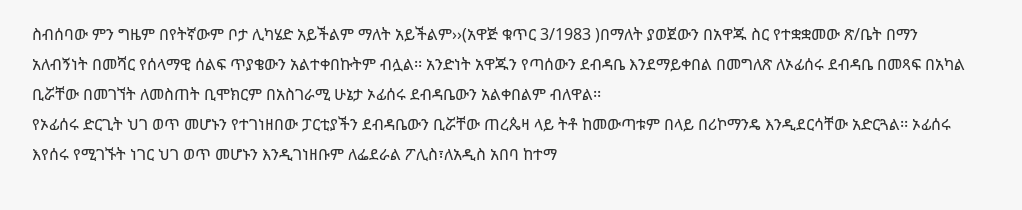ስብሰባው ምን ግዜም በየትኛውም ቦታ ሊካሄድ አይችልም ማለት አይችልም››(አዋጅ ቁጥር 3/1983 )በማለት ያወጀውን በአዋጁ ስር የተቋቋመው ጽ/ቤት በማን አለብኝነት በመሻር የሰላማዊ ሰልፍ ጥያቄውን አልተቀበኩትም ብሏል፡፡ አንድነት አዋጁን የጣሰውን ደብዳቤ እንደማይቀበል በመግለጽ ለኦፊሰሩ ደብዳቤ በመጻፍ በአካል ቢሯቸው በመገኘት ለመስጠት ቢሞክርም በአስገራሚ ሁኔታ ኦፊሰሩ ደብዳቤውን አልቀበልም ብለዋል፡፡
የኦፊሰሩ ድርጊት ህገ ወጥ መሆኑን የተገነዘበው ፓርቲያችን ደብዳቤውን ቢሯቸው ጠረጴዛ ላይ ትቶ ከመውጣቱም በላይ በሪኮማንዴ እንዲደርሳቸው አድርጓል፡፡ ኦፊሰሩ እየሰሩ የሚገኙት ነገር ህገ ወጥ መሆኑን እንዲገነዘቡም ለፌደራል ፖሊስ፣ለአዲስ አበባ ከተማ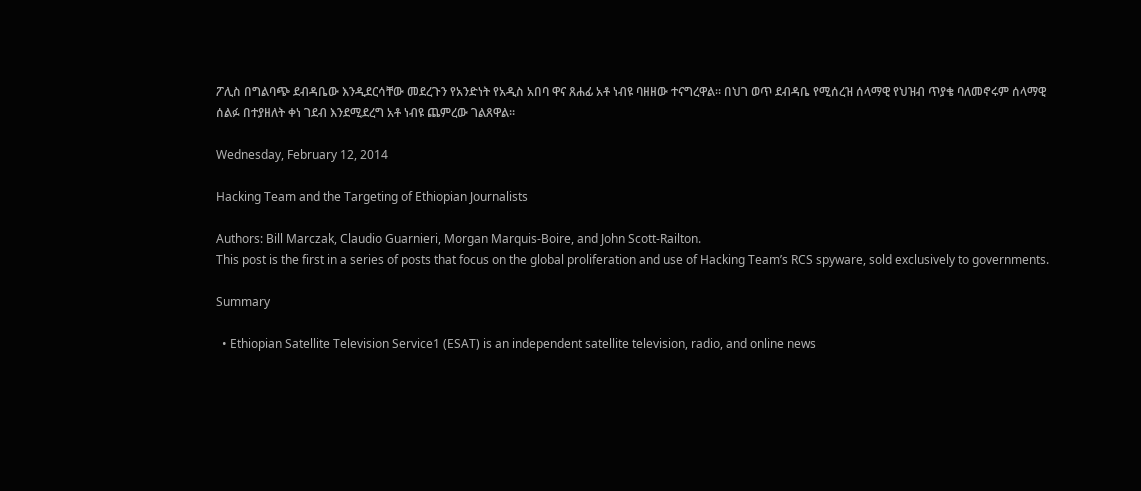ፖሊስ በግልባጭ ደብዳቤው እንዲደርሳቸው መደረጉን የአንድነት የአዲስ አበባ ዋና ጸሐፊ አቶ ነብዩ ባዘዘው ተናግረዋል፡፡ በህገ ወጥ ደብዳቤ የሚሰረዝ ሰላማዊ የህዝብ ጥያቄ ባለመኖሩም ሰላማዊ ሰልፉ በተያዘለት ቀነ ገደብ እንደሚደረግ አቶ ነብዩ ጨምረው ገልጸዋል፡፡

Wednesday, February 12, 2014

Hacking Team and the Targeting of Ethiopian Journalists

Authors: Bill Marczak, Claudio Guarnieri, Morgan Marquis-Boire, and John Scott-Railton.
This post is the first in a series of posts that focus on the global proliferation and use of Hacking Team’s RCS spyware, sold exclusively to governments.

Summary

  • Ethiopian Satellite Television Service1 (ESAT) is an independent satellite television, radio, and online news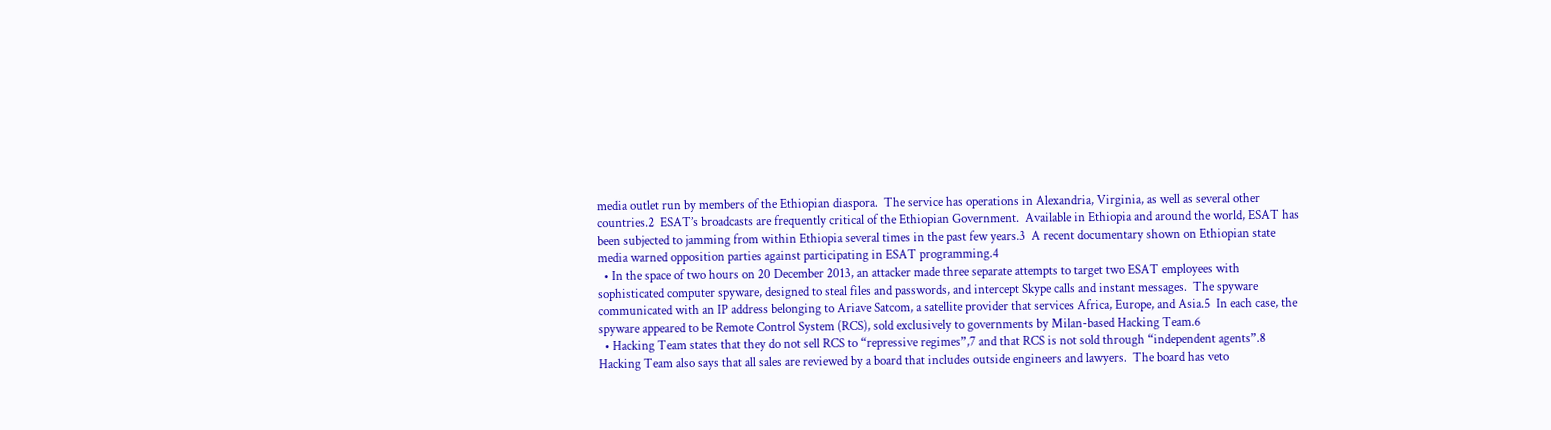media outlet run by members of the Ethiopian diaspora.  The service has operations in Alexandria, Virginia, as well as several other countries.2  ESAT’s broadcasts are frequently critical of the Ethiopian Government.  Available in Ethiopia and around the world, ESAT has been subjected to jamming from within Ethiopia several times in the past few years.3  A recent documentary shown on Ethiopian state media warned opposition parties against participating in ESAT programming.4
  • In the space of two hours on 20 December 2013, an attacker made three separate attempts to target two ESAT employees with sophisticated computer spyware, designed to steal files and passwords, and intercept Skype calls and instant messages.  The spyware communicated with an IP address belonging to Ariave Satcom, a satellite provider that services Africa, Europe, and Asia.5  In each case, the spyware appeared to be Remote Control System (RCS), sold exclusively to governments by Milan-based Hacking Team.6
  • Hacking Team states that they do not sell RCS to “repressive regimes”,7 and that RCS is not sold through “independent agents”.8  Hacking Team also says that all sales are reviewed by a board that includes outside engineers and lawyers.  The board has veto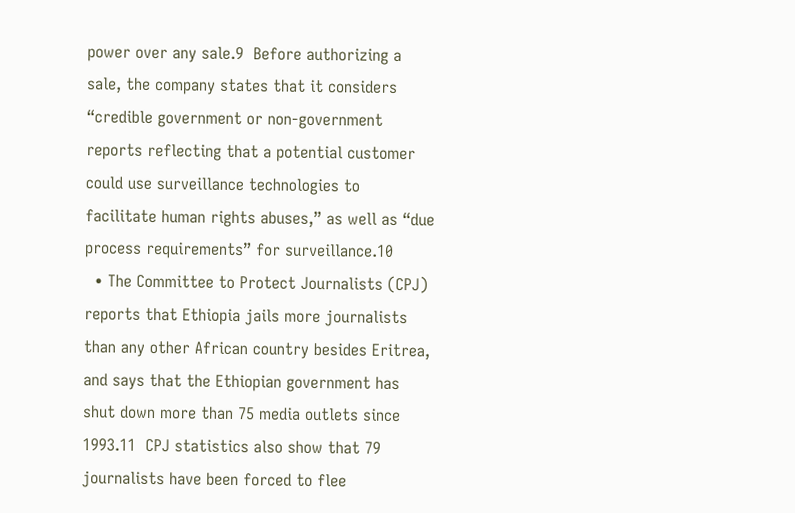power over any sale.9  Before authorizing a sale, the company states that it considers “credible government or non-government reports reflecting that a potential customer could use surveillance technologies to facilitate human rights abuses,” as well as “due process requirements” for surveillance.10
  • The Committee to Protect Journalists (CPJ) reports that Ethiopia jails more journalists than any other African country besides Eritrea, and says that the Ethiopian government has shut down more than 75 media outlets since 1993.11  CPJ statistics also show that 79 journalists have been forced to flee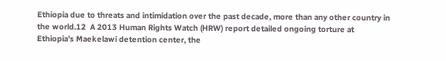Ethiopia due to threats and intimidation over the past decade, more than any other country in the world.12  A 2013 Human Rights Watch (HRW) report detailed ongoing torture at Ethiopia’s Maekelawi detention center, the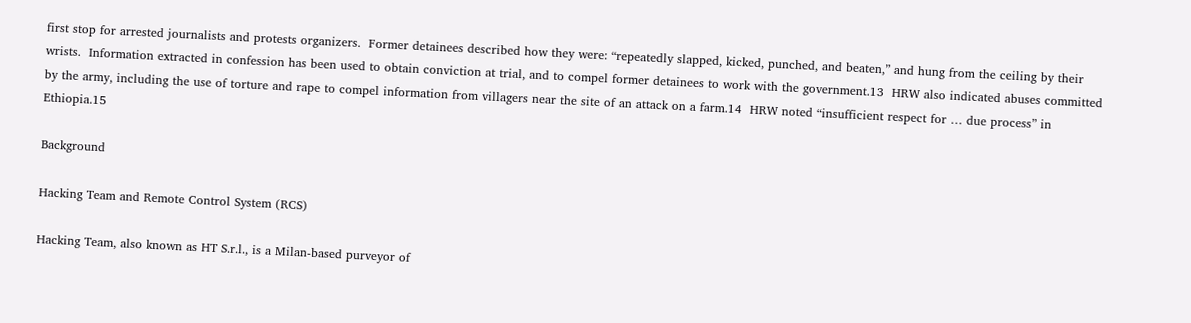first stop for arrested journalists and protests organizers.  Former detainees described how they were: “repeatedly slapped, kicked, punched, and beaten,” and hung from the ceiling by their wrists.  Information extracted in confession has been used to obtain conviction at trial, and to compel former detainees to work with the government.13  HRW also indicated abuses committed by the army, including the use of torture and rape to compel information from villagers near the site of an attack on a farm.14  HRW noted “insufficient respect for … due process” in Ethiopia.15

Background

Hacking Team and Remote Control System (RCS)

Hacking Team, also known as HT S.r.l., is a Milan-based purveyor of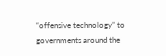“offensive technology” to governments around the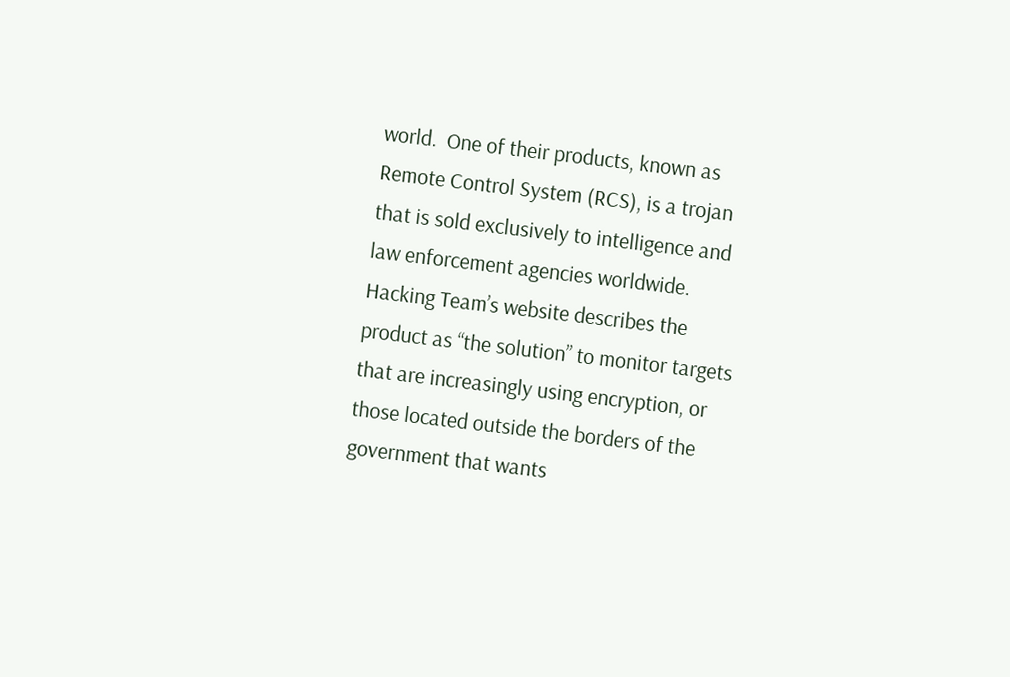world.  One of their products, known as Remote Control System (RCS), is a trojan that is sold exclusively to intelligence and law enforcement agencies worldwide.  Hacking Team’s website describes the product as “the solution” to monitor targets that are increasingly using encryption, or those located outside the borders of the government that wants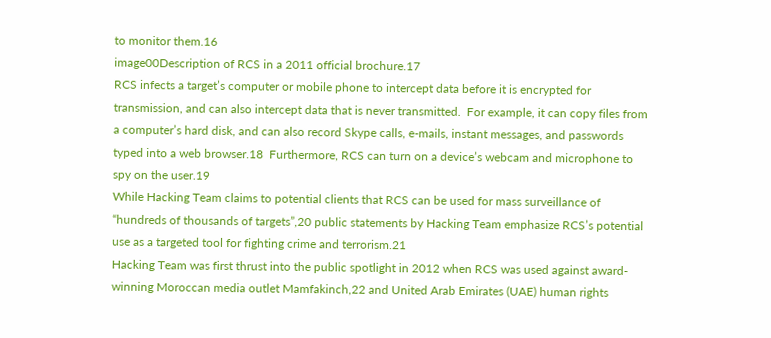to monitor them.16
image00Description of RCS in a 2011 official brochure.17
RCS infects a target’s computer or mobile phone to intercept data before it is encrypted for transmission, and can also intercept data that is never transmitted.  For example, it can copy files from a computer’s hard disk, and can also record Skype calls, e-mails, instant messages, and passwords typed into a web browser.18  Furthermore, RCS can turn on a device’s webcam and microphone to spy on the user.19
While Hacking Team claims to potential clients that RCS can be used for mass surveillance of “hundreds of thousands of targets”,20 public statements by Hacking Team emphasize RCS’s potential use as a targeted tool for fighting crime and terrorism.21
Hacking Team was first thrust into the public spotlight in 2012 when RCS was used against award-winning Moroccan media outlet Mamfakinch,22 and United Arab Emirates (UAE) human rights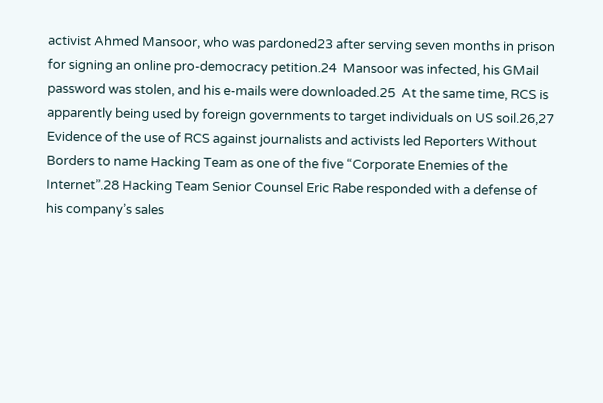activist Ahmed Mansoor, who was pardoned23 after serving seven months in prison for signing an online pro-democracy petition.24  Mansoor was infected, his GMail password was stolen, and his e-mails were downloaded.25  At the same time, RCS is apparently being used by foreign governments to target individuals on US soil.26,27
Evidence of the use of RCS against journalists and activists led Reporters Without Borders to name Hacking Team as one of the five “Corporate Enemies of the Internet”.28 Hacking Team Senior Counsel Eric Rabe responded with a defense of his company’s sales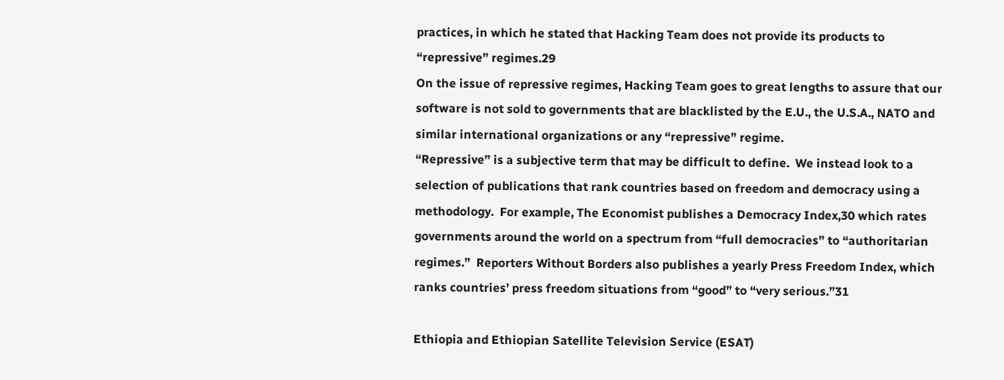practices, in which he stated that Hacking Team does not provide its products to “repressive” regimes.29
On the issue of repressive regimes, Hacking Team goes to great lengths to assure that our software is not sold to governments that are blacklisted by the E.U., the U.S.A., NATO and similar international organizations or any “repressive” regime.
“Repressive” is a subjective term that may be difficult to define.  We instead look to a selection of publications that rank countries based on freedom and democracy using a methodology.  For example, The Economist publishes a Democracy Index,30 which rates governments around the world on a spectrum from “full democracies” to “authoritarian regimes.”  Reporters Without Borders also publishes a yearly Press Freedom Index, which ranks countries’ press freedom situations from “good” to “very serious.”31

Ethiopia and Ethiopian Satellite Television Service (ESAT)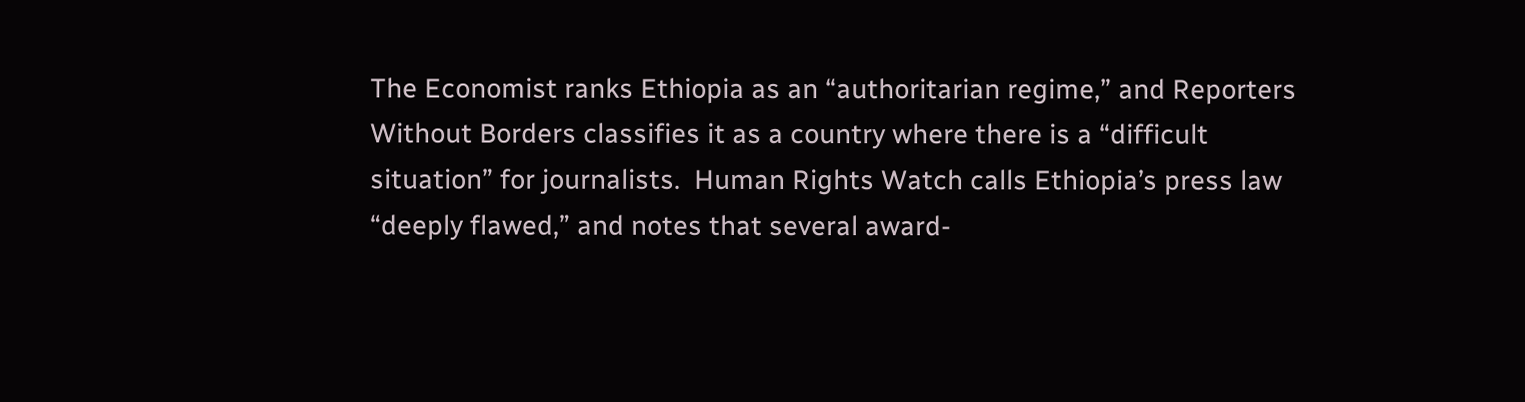The Economist ranks Ethiopia as an “authoritarian regime,” and Reporters Without Borders classifies it as a country where there is a “difficult situation” for journalists.  Human Rights Watch calls Ethiopia’s press law “deeply flawed,” and notes that several award-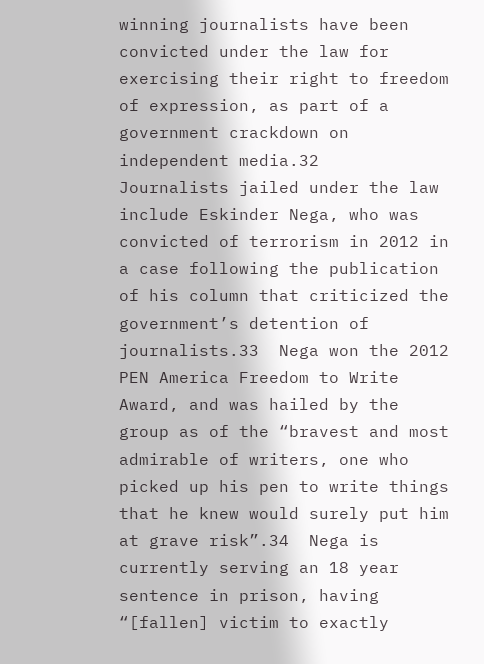winning journalists have been convicted under the law for exercising their right to freedom of expression, as part of a government crackdown on independent media.32
Journalists jailed under the law include Eskinder Nega, who was convicted of terrorism in 2012 in a case following the publication of his column that criticized the government’s detention of journalists.33  Nega won the 2012 PEN America Freedom to Write Award, and was hailed by the group as of the “bravest and most admirable of writers, one who picked up his pen to write things that he knew would surely put him at grave risk”.34  Nega is currently serving an 18 year sentence in prison, having “[fallen] victim to exactly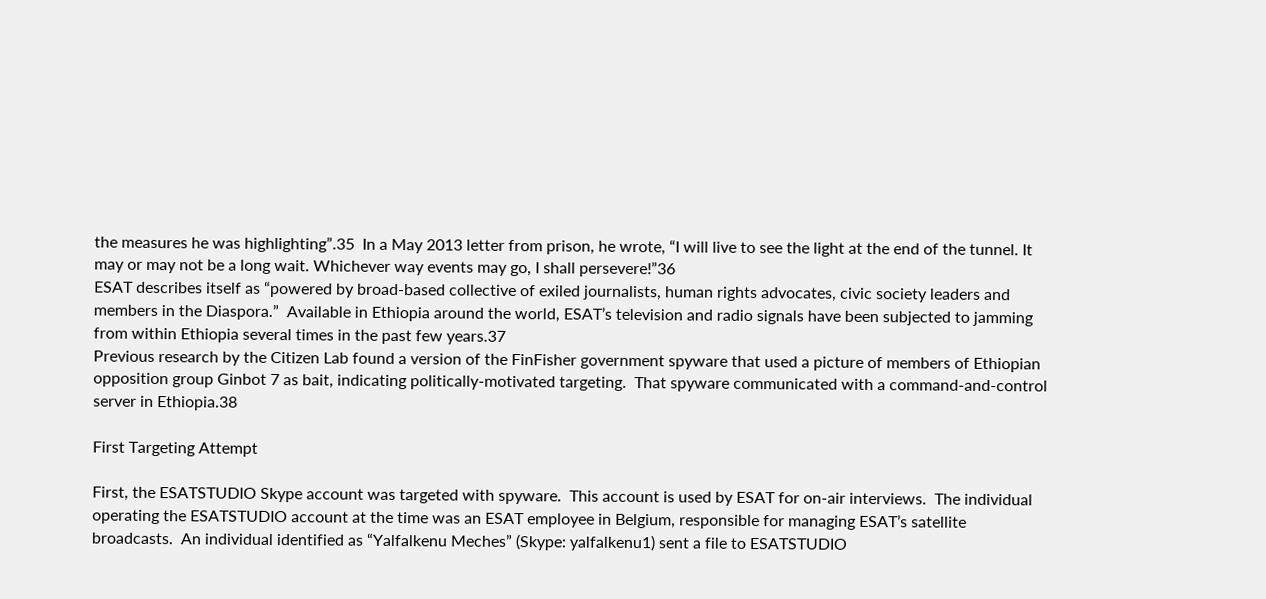the measures he was highlighting”.35  In a May 2013 letter from prison, he wrote, “I will live to see the light at the end of the tunnel. It may or may not be a long wait. Whichever way events may go, I shall persevere!”36
ESAT describes itself as “powered by broad-based collective of exiled journalists, human rights advocates, civic society leaders and members in the Diaspora.”  Available in Ethiopia around the world, ESAT’s television and radio signals have been subjected to jamming from within Ethiopia several times in the past few years.37
Previous research by the Citizen Lab found a version of the FinFisher government spyware that used a picture of members of Ethiopian opposition group Ginbot 7 as bait, indicating politically-motivated targeting.  That spyware communicated with a command-and-control server in Ethiopia.38

First Targeting Attempt

First, the ESATSTUDIO Skype account was targeted with spyware.  This account is used by ESAT for on-air interviews.  The individual operating the ESATSTUDIO account at the time was an ESAT employee in Belgium, responsible for managing ESAT’s satellite broadcasts.  An individual identified as “Yalfalkenu Meches” (Skype: yalfalkenu1) sent a file to ESATSTUDIO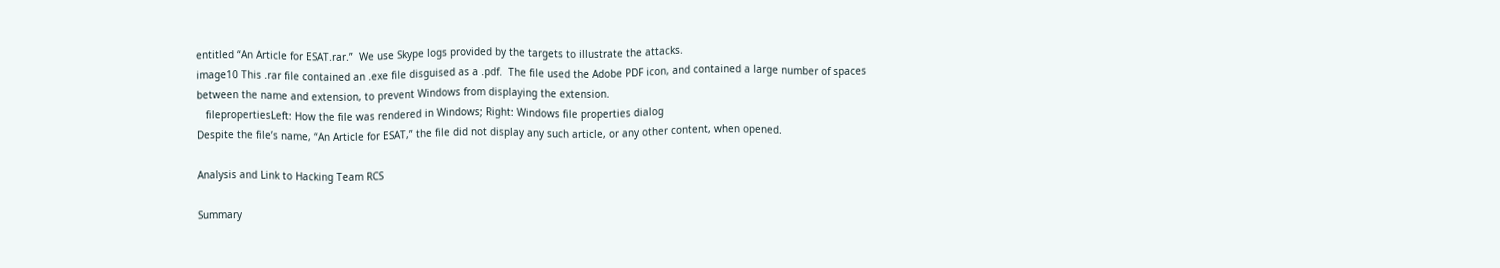entitled “An Article for ESAT.rar.”  We use Skype logs provided by the targets to illustrate the attacks.
image10 This .rar file contained an .exe file disguised as a .pdf.  The file used the Adobe PDF icon, and contained a large number of spaces between the name and extension, to prevent Windows from displaying the extension.
   filepropertiesLeft: How the file was rendered in Windows; Right: Windows file properties dialog
Despite the file’s name, “An Article for ESAT,” the file did not display any such article, or any other content, when opened.

Analysis and Link to Hacking Team RCS

Summary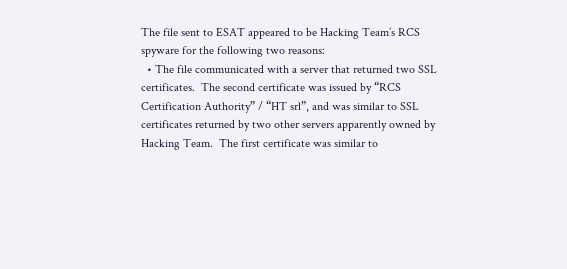The file sent to ESAT appeared to be Hacking Team’s RCS spyware for the following two reasons:
  • The file communicated with a server that returned two SSL certificates.  The second certificate was issued by “RCS Certification Authority” / “HT srl”, and was similar to SSL certificates returned by two other servers apparently owned by Hacking Team.  The first certificate was similar to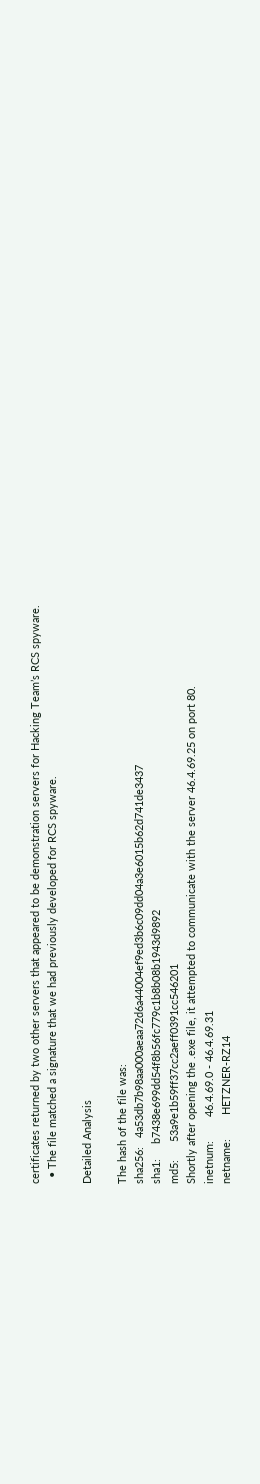certificates returned by two other servers that appeared to be demonstration servers for Hacking Team’s RCS spyware.
  • The file matched a signature that we had previously developed for RCS spyware.

Detailed Analysis

The hash of the file was:
sha256:   4a53db7b98aa000aeaa72d6a44004ef9ed3b6c09dd04a3e6015b62d741de3437
sha1:     b7438e699dd54f8b56fc779c1b8b08b1943d9892
md5:      53a9e1b59ff37cc2aeff0391cc546201
Shortly after opening the .exe file, it attempted to communicate with the server 46.4.69.25 on port 80.
inetnum:        46.4.69.0 - 46.4.69.31
netname:        HETZNER-RZ14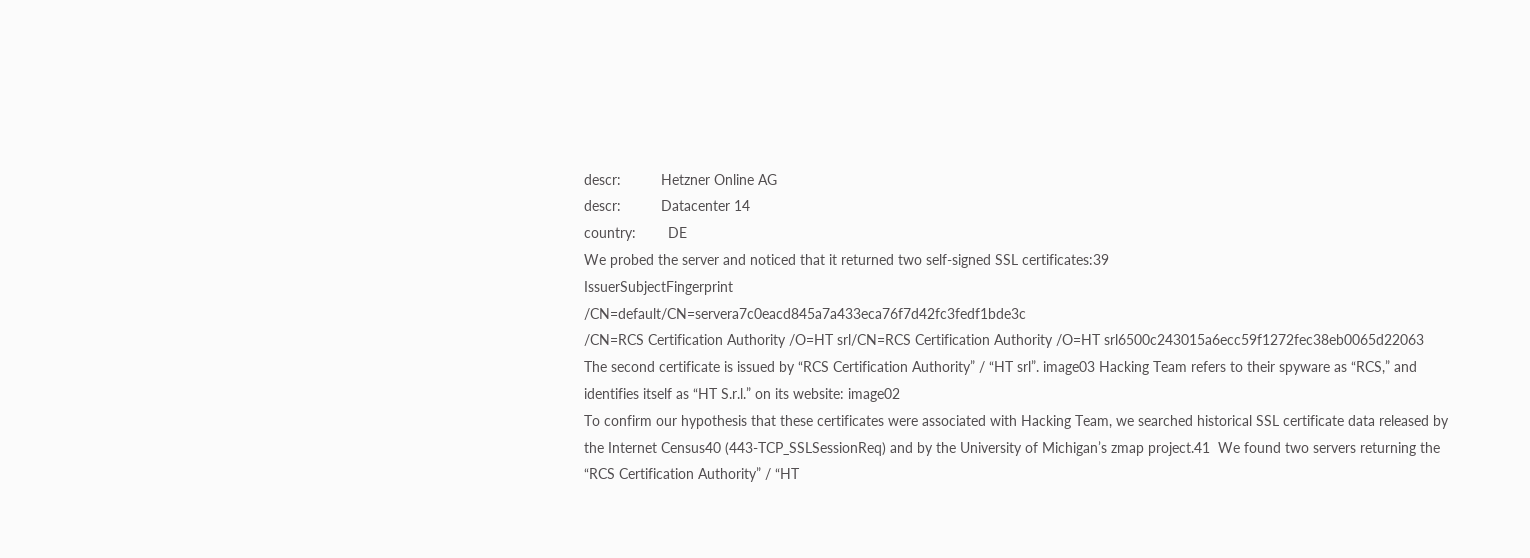descr:          Hetzner Online AG
descr:          Datacenter 14
country:        DE
We probed the server and noticed that it returned two self-signed SSL certificates:39
IssuerSubjectFingerprint
/CN=default/CN=servera7c0eacd845a7a433eca76f7d42fc3fedf1bde3c
/CN=RCS Certification Authority /O=HT srl/CN=RCS Certification Authority /O=HT srl6500c243015a6ecc59f1272fec38eb0065d22063
The second certificate is issued by “RCS Certification Authority” / “HT srl”. image03 Hacking Team refers to their spyware as “RCS,” and identifies itself as “HT S.r.l.” on its website: image02
To confirm our hypothesis that these certificates were associated with Hacking Team, we searched historical SSL certificate data released by the Internet Census40 (443-TCP_SSLSessionReq) and by the University of Michigan’s zmap project.41  We found two servers returning the “RCS Certification Authority” / “HT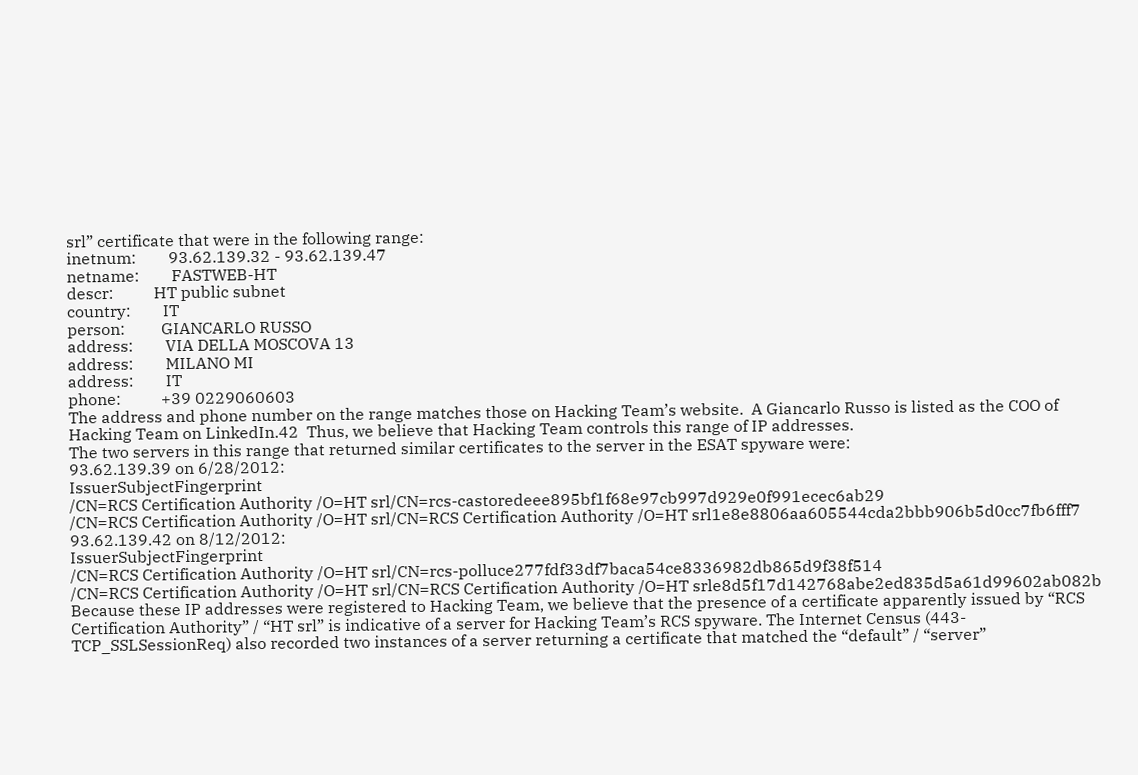srl” certificate that were in the following range:
inetnum:        93.62.139.32 - 93.62.139.47
netname:        FASTWEB-HT
descr:          HT public subnet
country:        IT
person:         GIANCARLO RUSSO
address:        VIA DELLA MOSCOVA 13
address:        MILANO MI
address:        IT
phone:          +39 0229060603
The address and phone number on the range matches those on Hacking Team’s website.  A Giancarlo Russo is listed as the COO of Hacking Team on LinkedIn.42  Thus, we believe that Hacking Team controls this range of IP addresses.
The two servers in this range that returned similar certificates to the server in the ESAT spyware were:
93.62.139.39 on 6/28/2012:
IssuerSubjectFingerprint
/CN=RCS Certification Authority /O=HT srl/CN=rcs-castoredeee895bf1f68e97cb997d929e0f991ecec6ab29
/CN=RCS Certification Authority /O=HT srl/CN=RCS Certification Authority /O=HT srl1e8e8806aa605544cda2bbb906b5d0cc7fb6fff7
93.62.139.42 on 8/12/2012:
IssuerSubjectFingerprint
/CN=RCS Certification Authority /O=HT srl/CN=rcs-polluce277fdf33df7baca54ce8336982db865d9f38f514
/CN=RCS Certification Authority /O=HT srl/CN=RCS Certification Authority /O=HT srle8d5f17d142768abe2ed835d5a61d99602ab082b
Because these IP addresses were registered to Hacking Team, we believe that the presence of a certificate apparently issued by “RCS Certification Authority” / “HT srl” is indicative of a server for Hacking Team’s RCS spyware. The Internet Census (443-TCP_SSLSessionReq) also recorded two instances of a server returning a certificate that matched the “default” / “server”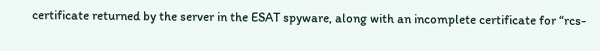certificate returned by the server in the ESAT spyware, along with an incomplete certificate for “rcs-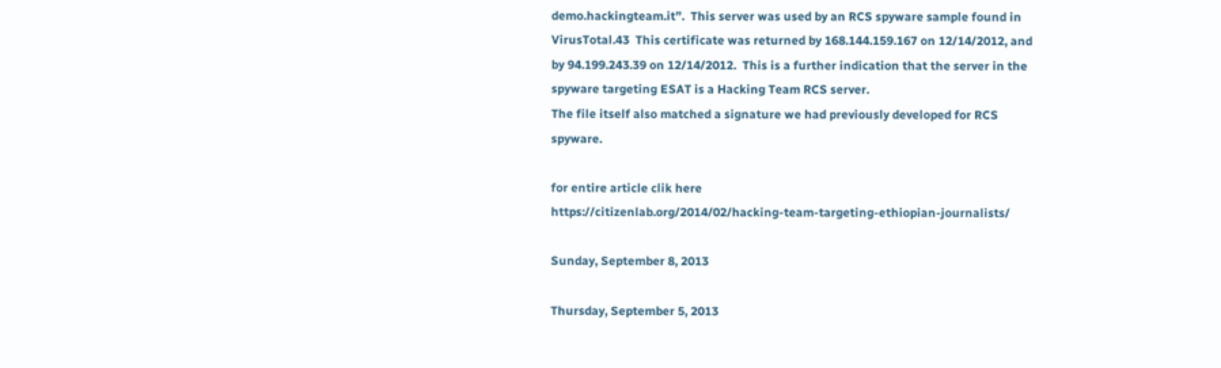demo.hackingteam.it”.  This server was used by an RCS spyware sample found in VirusTotal.43  This certificate was returned by 168.144.159.167 on 12/14/2012, and by 94.199.243.39 on 12/14/2012.  This is a further indication that the server in the spyware targeting ESAT is a Hacking Team RCS server.
The file itself also matched a signature we had previously developed for RCS spyware.

for entire article clik here
https://citizenlab.org/2014/02/hacking-team-targeting-ethiopian-journalists/

Sunday, September 8, 2013

Thursday, September 5, 2013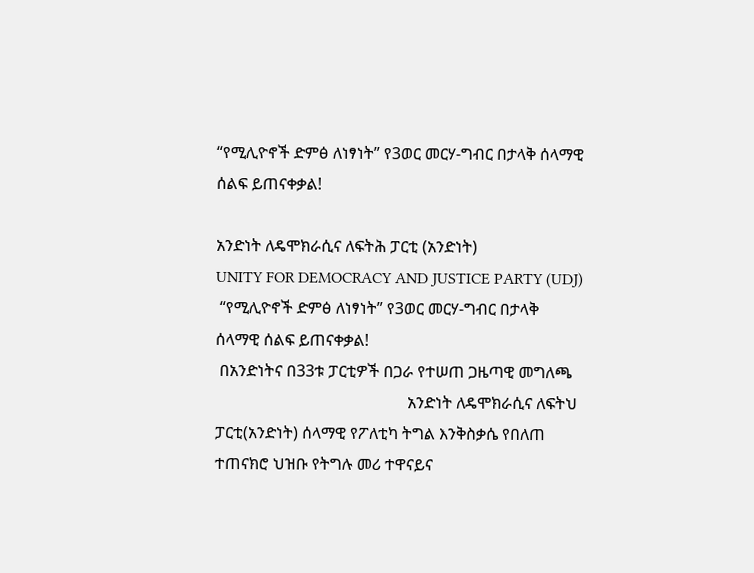“የሚሊዮኖች ድምፅ ለነፃነት” የ3ወር መርሃ-ግብር በታላቅ ሰላማዊ ሰልፍ ይጠናቀቃል!

አንድነት ለዴሞክራሲና ለፍትሕ ፓርቲ (አንድነት)
UNITY FOR DEMOCRACY AND JUSTICE PARTY (UDJ)
 “የሚሊዮኖች ድምፅ ለነፃነት” የ3ወር መርሃ-ግብር በታላቅ ሰላማዊ ሰልፍ ይጠናቀቃል!
 በአንድነትና በ33ቱ ፓርቲዎች በጋራ የተሠጠ ጋዜጣዊ መግለጫ
                                                አንድነት ለዴሞክራሲና ለፍትህ ፓርቲ(አንድነት) ሰላማዊ የፖለቲካ ትግል እንቅስቃሴ የበለጠ ተጠናክሮ ህዝቡ የትግሉ መሪ ተዋናይና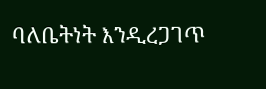ባለቤትነት እንዲረጋገጥ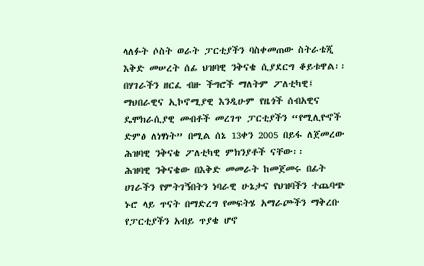ላለፉት ሶስት ወራት ፓርቲያችን ባስቀመጠው ስትራቴጂ እቅድ መሠረት ሰፊ ህዝባዊ ንቅናቄ ሲያደርግ ቆይቱዋል፡፡
በሃገራችን ዘርፈ ብዙ ችግሮች ማለትም ፖለቲካዊ፤ ማህበራዊና ኢኮኖሚያዊ እንዲሁም የዜጎች ሰብአዊና ዴሞክራሲያዊ መብቶች መረገጥ ፓርቲያችን “የሚሊዮኖች ድምፅ ለነፃነት” በሚል ሰኔ 13ቀን 2005 በይፋ ለጀመረው ሕዝባዊ ንቅናቄ ፖለቲካዊ ምክንያቶች ናቸው፡፡
ሕዝባዊ ንቅናቄው በእቅድ መመራት ከመጀመሩ በፊት ሀገራችን የምትገኝበትን ነባራዊ ሁኔታና የህዝባችን ተጨባጭ ኑሮ ላይ ጥናት በማድረግ የመፍትሄ አማራጮችን ማቅረቡ የፓርቲያችን አብይ ጥያቄ ሆኖ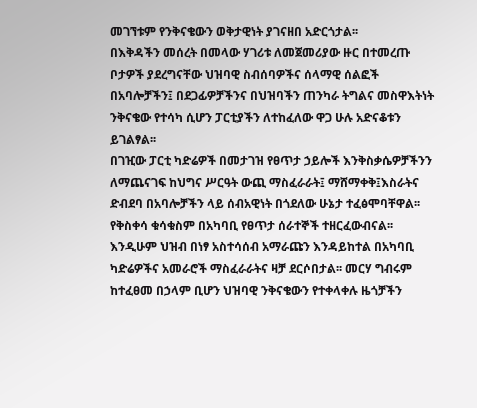መገኘቱም የንቅናቄውን ወቅታዊነት ያገናዘበ አድርጎታል፡፡
በእቅዳችን መሰረት በመላው ሃገሪቱ ለመጀመሪያው ዙር በተመረጡ ቦታዎች ያደረግናቸው ህዝባዊ ስብሰባዎችና ሰላማዊ ሰልፎች በአባሎቻችን፤ በደጋፊዎቻችንና በህዝባችን ጠንካራ ትግልና መስዋእትነት ንቅናቄው የተሳካ ሲሆን ፓርቲያችን ለተከፈለው ዋጋ ሁሉ አድናቆቱን ይገልፃል፡፡
በገዢው ፓርቲ ካድሬዎች በመታገዝ የፀጥታ ኃይሎች እንቅስቃሴዎቻችንን ለማጨናገፍ ከህግና ሥርዓት ውጪ ማስፈራራት፤ ማሸማቀቅ፤እስራትና ድብደባ በአባሎቻችን ላይ ሰብአዊነት በጎደለው ሁኔታ ተፈፅሞባቸዋል፡፡ የቅስቀሳ ቁሳቁስም በአካባቢ የፀጥታ ሰራተኞች ተዘርፈውብናል፡፡ እንዲሁም ህዝብ በነፃ አስተሳሰብ አማራጩን እንዳይከተል በአካባቢ ካድሬዎችና አመራሮች ማስፈራራትና ዛቻ ደርሶበታል፡፡ መርሃ ግብሩም ከተፈፀመ በኃላም ቢሆን ህዝባዊ ንቅናቄውን የተቀላቀሉ ዜጎቻችን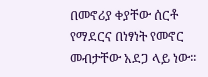በመኖሪያ ቀያቸው ሰርቶ የማደርና በነፃነት የመኖር መብታቸው አደጋ ላይ ነው፡፡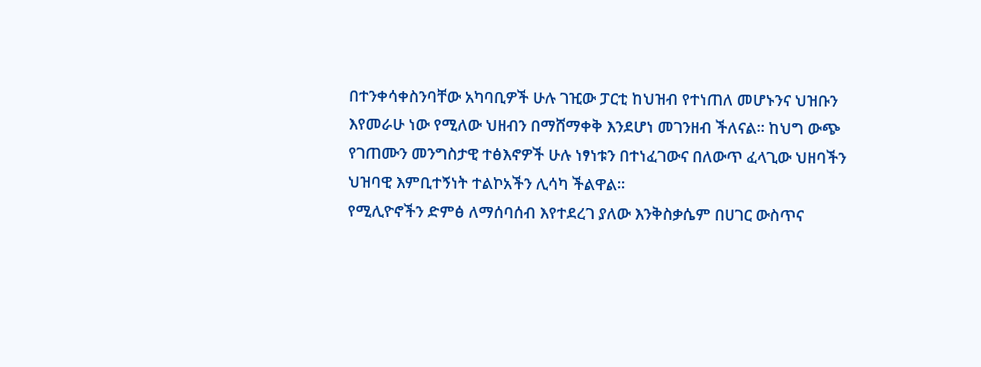በተንቀሳቀስንባቸው አካባቢዎች ሁሉ ገዢው ፓርቲ ከህዝብ የተነጠለ መሆኑንና ህዝቡን እየመራሁ ነው የሚለው ህዘብን በማሸማቀቅ እንደሆነ መገንዘብ ችለናል፡፡ ከህግ ውጭ የገጠሙን መንግስታዊ ተፅእኖዎች ሁሉ ነፃነቱን በተነፈገውና በለውጥ ፈላጊው ህዘባችን ህዝባዊ እምቢተኝነት ተልኮአችን ሊሳካ ችልዋል፡፡
የሚሊዮኖችን ድምፅ ለማሰባሰብ እየተደረገ ያለው እንቅስቃሴም በሀገር ውስጥና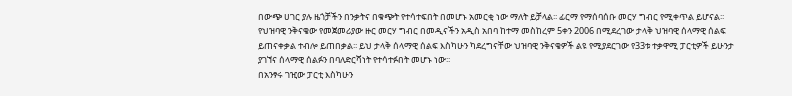በውጭ ሀገር ያሉ ዜጎቻችን በንቃትና በቁጭት የተሳተፍበት በመሆኑ አመርቂ ነው ማለት ይቻላል፡፡ ፊርማ የማሰባሰቡ መርሃ ግብር የሚቀጥል ይሆናል፡፡
የህዝባዊ ንቅናቄው የመጀመሪያው ዙር መርሃ ግብር በመዲናችን አዲስ አበባ ከተማ መስከረም 5ቀን 2006 በሚደረገው ታላቅ ህዝባዊ ሰላማዊ ሰልፍ ይጠናቀቃል ተብሎ ይጠበቃል፡፡ ይህ ታላቅ ሰላማዊ ሰልፍ እስካሁን ካደረግናቸው ህዝባዊ ንቅናቄዎች ልዩ የሚያደርገው የ33ቱ ተቃዋሚ ፓርቲዎች ይሁንታ ያገኘና ሰላማዊ ሰልፉን በባለድርሻነት የተሳተፉበት መሆኑ ነው፡፡
በአንፃሩ ገዢው ፓርቲ እስካሁን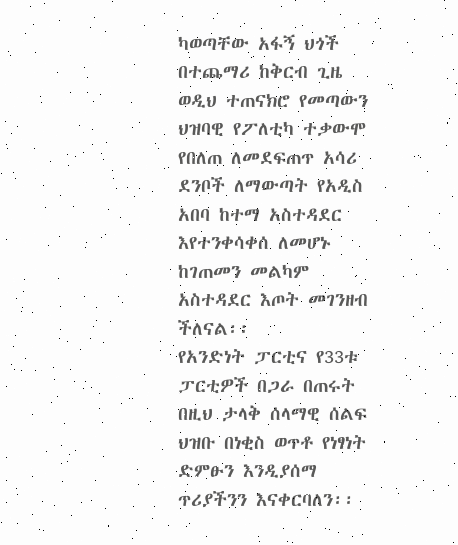ካወጣቸው አፋኝ ህጎች በተጨማሪ ከቅርብ ጊዜ ወዲህ ተጠናክሮ የመጣውን ህዝባዊ የፖለቲካ ተቃውሞ የበለጠ ለመደፍጠጥ አሳሪ ደንቦች ለማውጣት የአዲስ አበባ ከተማ አስተዳደር እየተንቀሳቀሰ ለመሆኑ ከገጠመን መልካም አስተዳደር እጦት መገንዘብ ችለናል፡፡
የአንድነት ፓርቲና የ33ቱ ፓርቲዎች በጋራ በጠሩት በዚህ ታላቅ ሰላማዊ ሰልፍ ህዝቡ በነቂስ ወጥቶ የነፃነት ድምፁን እንዲያሰማ ጥሪያችንን እናቀርባለን፡፡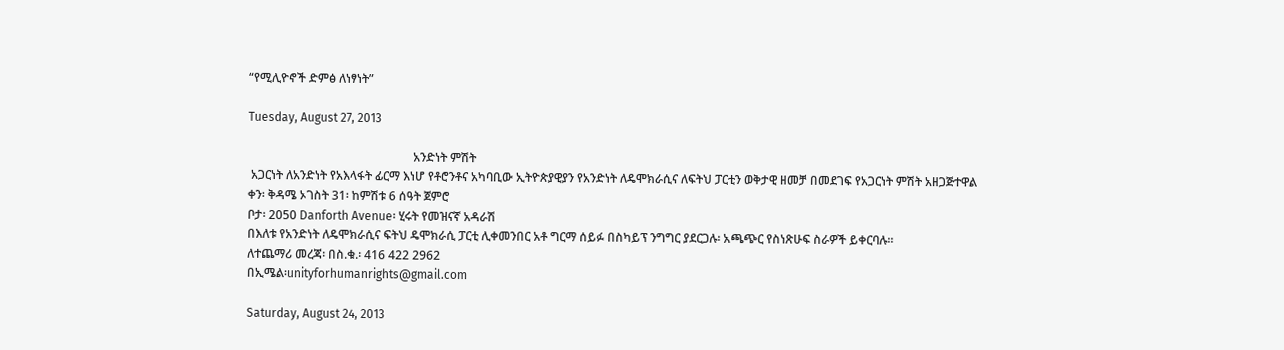“የሚሊዮኖች ድምፅ ለነፃነት”

Tuesday, August 27, 2013

                                                       አንድነት ምሽት
 አጋርነት ለአንድነት የአእላፋት ፊርማ እነሆ የቶሮንቶና አካባቢው ኢትዮጵያዊያን የአንድነት ለዴሞክራሲና ለፍትህ ፓርቲን ወቅታዊ ዘመቻ በመደገፍ የአጋርነት ምሽት አዘጋጅተዋል
ቀን፡ ቅዳሜ ኦገስት 31፡ ከምሽቱ 6 ሰዓት ጀምሮ
ቦታ፡ 2050 Danforth Avenue፡ ሂሩት የመዝናኛ አዳራሽ
በእለቱ የአንድነት ለዴሞክራሲና ፍትህ ዴሞክራሲ ፓርቲ ሊቀመንበር አቶ ግርማ ሰይፉ በስካይፕ ንግግር ያደርጋሉ፡ አጫጭር የስነጽሁፍ ስራዎች ይቀርባሉ።
ለተጨማሪ መረጃ፡ በስ.ቁ.፡ 416 422 2962
በኢሜል፡unityforhumanrights@gmail.com

Saturday, August 24, 2013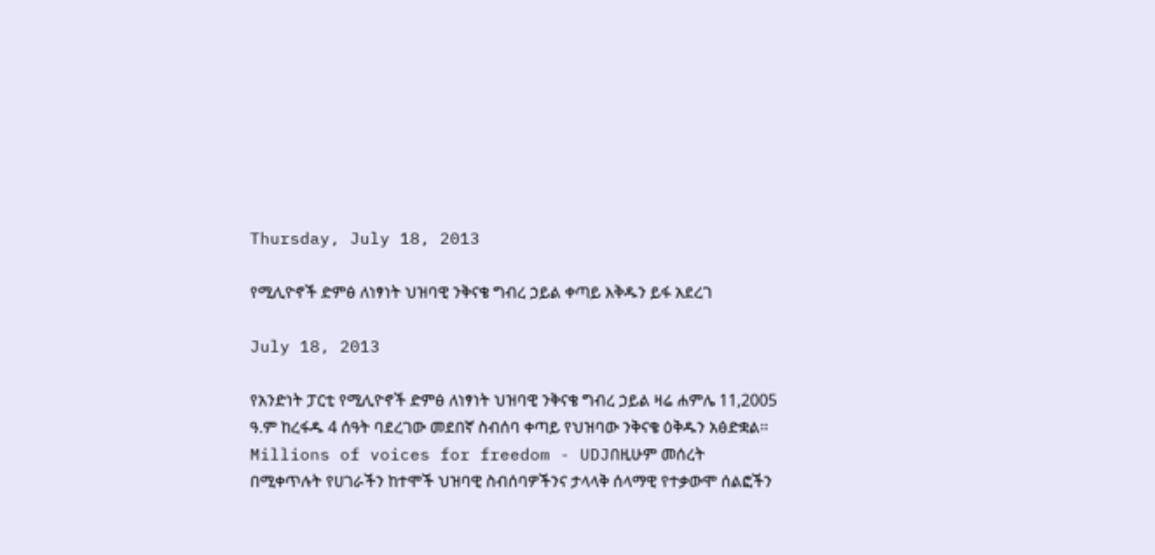Thursday, July 18, 2013

የሚሊዮኖች ድምፅ ለነፃነት ህዝባዊ ንቅናቄ ግብረ ኃይል ቀጣይ እቅዱን ይፋ አደረገ

July 18, 2013

የአንድነት ፓርቲ የሚሊዮኖች ድምፅ ለነፃነት ህዝባዊ ንቅናቄ ግብረ ኃይል ዛሬ ሐምሌ 11,2005 ዓ.ም ከረፋዱ 4 ሰዓት ባደረገው መደበኛ ስብሰባ ቀጣይ የህዝባው ንቅናቄ ዕቅዱን አፅድቋል፡፡
Millions of voices for freedom - UDJበዚሁም መሰረት በሚቀጥሉት የሀገራችን ከተሞች ህዝባዊ ስብሰባዎችንና ታላላቅ ሰላማዊ የተቃውሞ ሰልፎችን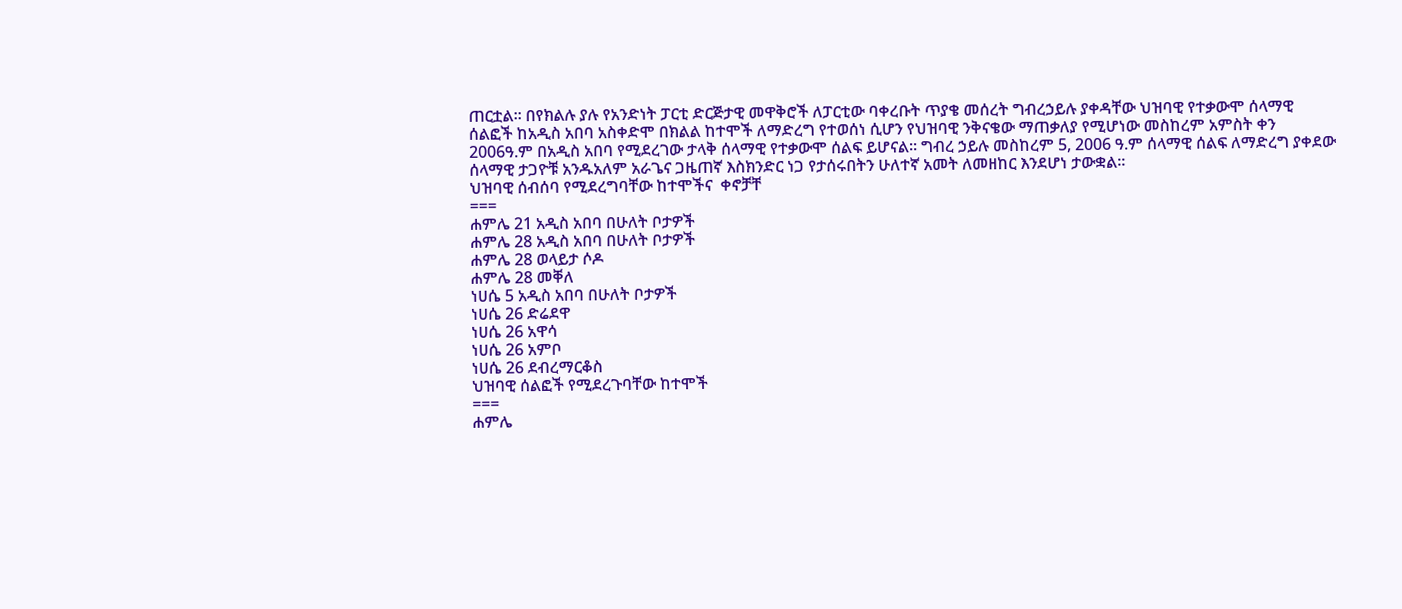ጠርቷል፡፡ በየክልሉ ያሉ የአንድነት ፓርቲ ድርጅታዊ መዋቅሮች ለፓርቲው ባቀረቡት ጥያቄ መሰረት ግብረኃይሉ ያቀዳቸው ህዝባዊ የተቃውሞ ሰላማዊ ሰልፎች ከአዲስ አበባ አስቀድሞ በክልል ከተሞች ለማድረግ የተወሰነ ሲሆን የህዝባዊ ንቅናቄው ማጠቃለያ የሚሆነው መስከረም አምስት ቀን 2006ዓ.ም በአዲስ አበባ የሚደረገው ታላቅ ሰላማዊ የተቃውሞ ሰልፍ ይሆናል፡፡ ግብረ ኃይሉ መስከረም 5, 2006 ዓ.ም ሰላማዊ ሰልፍ ለማድረግ ያቀደው ሰላማዊ ታጋዮቹ አንዱአለም አራጌና ጋዜጠኛ እስክንድር ነጋ የታሰሩበትን ሁለተኛ አመት ለመዘከር እንደሆነ ታውቋል፡፡
ህዝባዊ ሰብሰባ የሚደረግባቸው ከተሞችና  ቀኖቻቸ
===
ሐምሌ 21 አዲስ አበባ በሁለት ቦታዎች
ሐምሌ 28 አዲስ አበባ በሁለት ቦታዎች
ሐምሌ 28 ወላይታ ሶዶ
ሐምሌ 28 መቐለ
ነሀሴ 5 አዲስ አበባ በሁለት ቦታዎች
ነሀሴ 26 ድሬደዋ
ነሀሴ 26 አዋሳ
ነሀሴ 26 አምቦ
ነሀሴ 26 ደብረማርቆስ
ህዝባዊ ሰልፎች የሚደረጉባቸው ከተሞች
===
ሐምሌ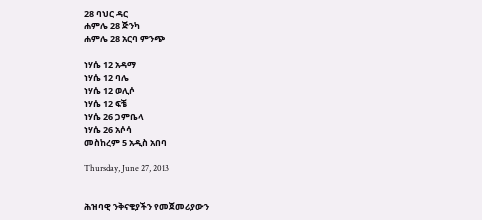28 ባህር ዳር
ሐምሌ 28 ጅንካ
ሐምሌ 28 አርባ ምንጭ

ነሃሴ 12 አዳማ
ነሃሴ 12 ባሌ
ነሃሴ 12 ወሊሶ
ነሃሴ 12 ፍቼ
ነሃሴ 26 ጋምቤላ
ነሃሴ 26 አሶሳ
መስከረም 5 አዲስ አበባ

Thursday, June 27, 2013


ሕዝባዊ ንቅናቄያችን የመጀመሪያውን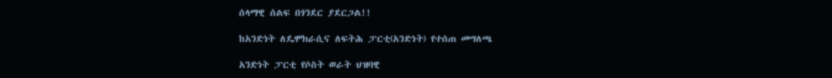ሰላማዊ ሰልፍ በጎንደር ያደርጋል!!

ከአንድነት ለዴሞክራሲና ለፍትሕ ፓርቲ(አንድነት) የተሰጠ መግለጫ

አንድነት ፓርቲ የሶስት ወራት ህዝባዊ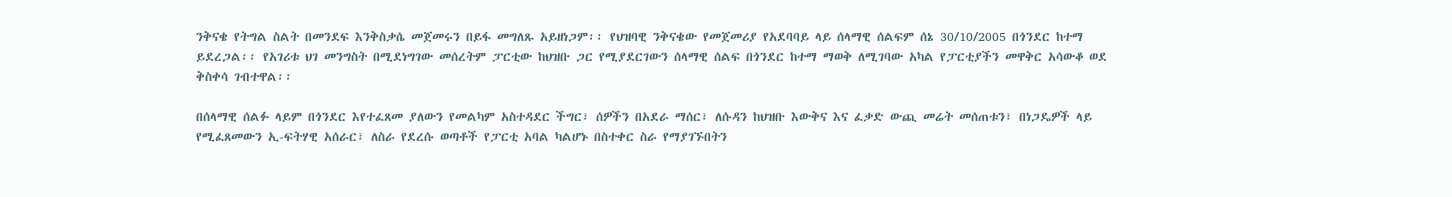ንቅናቄ የትግል ስልት በመንደፍ እንቅስቃሴ መጀመሩን በይፋ መግለጹ አይዘነጋም፡፡ የህዝባዊ ንቅናቄው የመጀመሪያ የአደባባይ ላይ ሰላማዊ ሰልፍም ሰኔ 30/10/2005 በጎንደር ከተማ ይደረጋል፡፡ የአገሪቱ ህገ መንግስት በሚደነግገው መሰረትም ፓርቲው ከህዝቡ ጋር የሚያደርገውን ሰላማዊ ሰልፍ በጎንደር ከተማ ማወቅ ለሚገባው አካል የፓርቲያችን መዋቅር አሳውቆ ወደ ቅስቀሳ ገብተዋል፡፡

በሰላማዊ ሰልፉ ላይም በጎንደር እየተፈጸመ ያለውን የመልካም አስተዳደር ችግር፣ ሰዎችን በአደራ ማሰር፣ ለሱዳን ከህዝቡ እውቅና እና ፈቃድ ውጪ መሬት መሰጠቱን፣ በነጋዴዎች ላይ የሚፈጸመውን ኢ-ፍትሃዊ አሰራር፣ ለስራ የደረሱ ወጣቶች የፓርቲ አባል ካልሆኑ በስተቀር ስራ የማያገኙበትን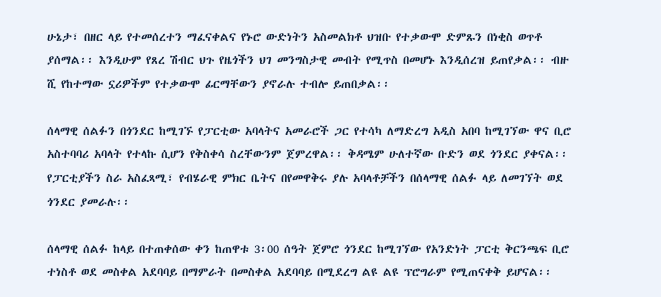ሁኔታ፣ በዘር ላይ የተመሰረተን ማፈናቀልና የኑሮ ውድነትን አስመልክቶ ህዝቡ የተቃውሞ ድምጹን በነቂስ ወጥቶ ያሰማል፡፡ እንዲሁም የጸረ ሽብር ህጉ የዜጎችን ህገ መንግስታዊ መብት የሚጥስ በመሆኑ እንዲሰረዝ ይጠየቃል፡፡ ብዙ ሺ የከተማው ኗሪዎችም የተቃውሞ ፊርማቸውን ያኖራሉ ተብሎ ይጠበቃል፡፡

ሰላማዊ ሰልፉን በጎንደር ከሚገኙ የፓርቲው አባላትና አመራሮች ጋር የተሳካ ለማድረግ አዲስ አበባ ከሚገኘው ዋና ቢሮ አስተባባሪ አባላት የተላኩ ሲሆን የቅስቀሳ ስረቸውንም ጀምረዋል፡፡ ቅዳሜም ሁለተኛው ቡድን ወደ ጎንደር ያቀናል፡፡ የፓርቲያችን ስራ አስፈጻሚ፣ የብሄራዊ ምክር ቤትና በየመዋቅሩ ያሉ አባላቶቻችን በሰላማዊ ሰልፉ ላይ ለመገኘት ወደ ጎንደር ያመራሉ፡፡

ሰላማዊ ሰልፉ ከላይ በተጠቀሰው ቀን ከጠዋቱ 3፡00 ሰዓት ጀምሮ ጎንደር ከሚገኘው የአንድነት ፓርቲ ቅርንጫፍ ቢሮ ተነስቶ ወደ መስቀል አደባባይ በማምራት በመስቀል አደባባይ በሚደረግ ልዩ ልዩ ፕሮግራም የሚጠናቀቅ ይሆናል፡፡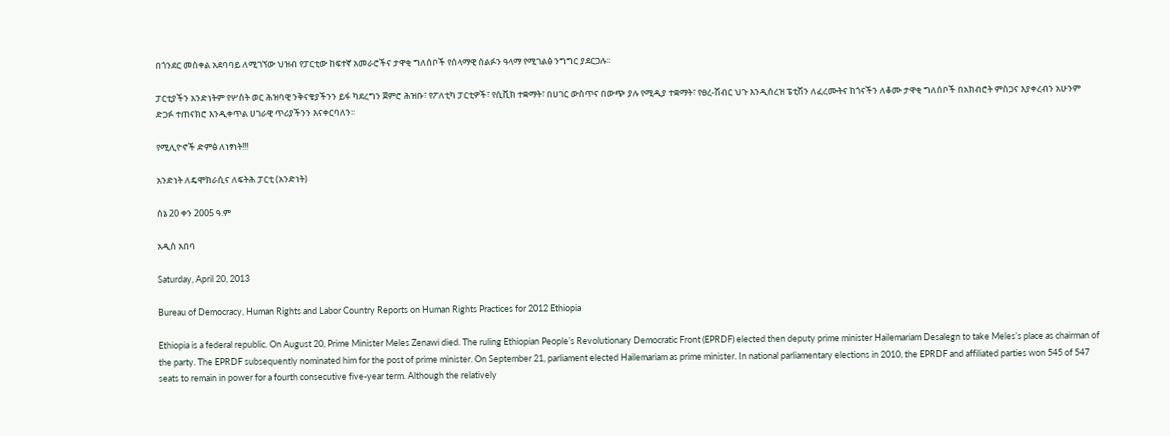በጎንደር መስቀል አደባባይ ለሚገኘው ህዝብ የፓርቲው ከፍተኛ አመራሮችና ታዋቂ ግለሰቦች የሰላማዊ ሰልፉን ዓላማ የሚገልፅ ንግግር ያደርጋሉ፡፡

ፓርቲያችን አንድነትም የሦስት ወር ሕዝባዊ ንቅናቄያችንን ይፋ ካደረግን ጀምሮ ሕዝቡ፣ የፖለቲካ ፓርቲዎች፣ የሲቪክ ተቋማት፣ በሀገር ውስጥና በውጭ ያሉ የሚዲያ ተቋማት፣ የፀረ-ሽብር ህጉ እንዲሰረዝ ፔቲሽን ለፈረሙትና ከጎናችን ለቆሙ ታዋቂ ግለሰቦች በአክብሮት ምስጋና እያቀረብን አሁንም ድጋፉ ተጠናክሮ እንዲቀጥል ሀገራዊ ጥሪያችንን እናቀርባለን፡፡

የሚሊዮኖች ድምፅ ለነፃነት!!!

አንድነት ለዴሞክራሲና ለፍትሕ ፓርቲ (አንድነት)

ሰኔ 20 ቀን 2005 ዓ.ም

አዲስ አበባ

Saturday, April 20, 2013

Bureau of Democracy, Human Rights and Labor Country Reports on Human Rights Practices for 2012 Ethiopia

Ethiopia is a federal republic. On August 20, Prime Minister Meles Zenawi died. The ruling Ethiopian People’s Revolutionary Democratic Front (EPRDF) elected then deputy prime minister Hailemariam Desalegn to take Meles’s place as chairman of the party. The EPRDF subsequently nominated him for the post of prime minister. On September 21, parliament elected Hailemariam as prime minister. In national parliamentary elections in 2010, the EPRDF and affiliated parties won 545 of 547 seats to remain in power for a fourth consecutive five-year term. Although the relatively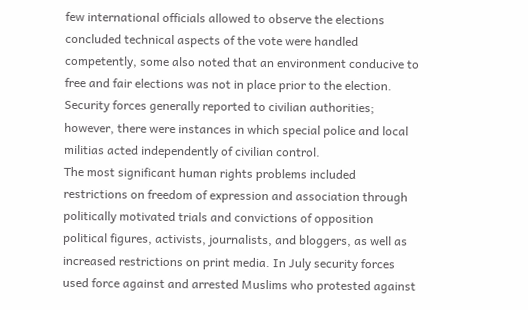few international officials allowed to observe the elections concluded technical aspects of the vote were handled competently, some also noted that an environment conducive to free and fair elections was not in place prior to the election.
Security forces generally reported to civilian authorities; however, there were instances in which special police and local militias acted independently of civilian control.
The most significant human rights problems included restrictions on freedom of expression and association through politically motivated trials and convictions of opposition political figures, activists, journalists, and bloggers, as well as increased restrictions on print media. In July security forces used force against and arrested Muslims who protested against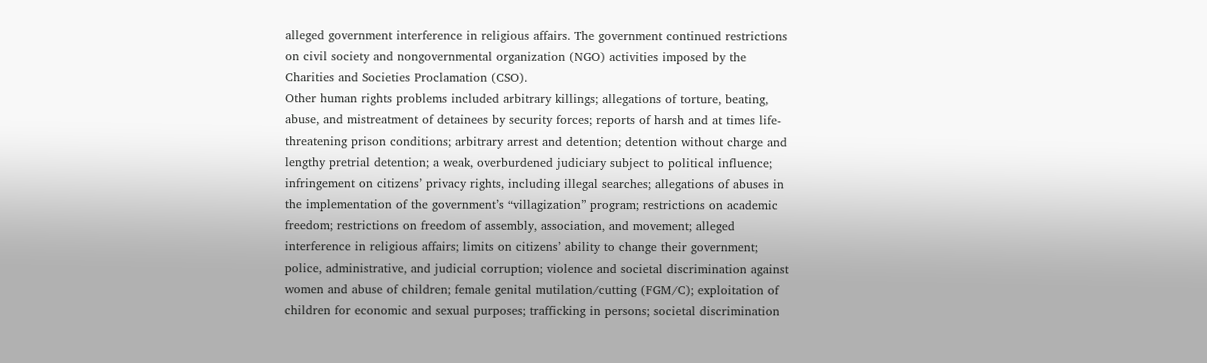alleged government interference in religious affairs. The government continued restrictions on civil society and nongovernmental organization (NGO) activities imposed by the Charities and Societies Proclamation (CSO).
Other human rights problems included arbitrary killings; allegations of torture, beating, abuse, and mistreatment of detainees by security forces; reports of harsh and at times life-threatening prison conditions; arbitrary arrest and detention; detention without charge and lengthy pretrial detention; a weak, overburdened judiciary subject to political influence; infringement on citizens’ privacy rights, including illegal searches; allegations of abuses in the implementation of the government’s “villagization” program; restrictions on academic freedom; restrictions on freedom of assembly, association, and movement; alleged interference in religious affairs; limits on citizens’ ability to change their government; police, administrative, and judicial corruption; violence and societal discrimination against women and abuse of children; female genital mutilation/cutting (FGM/C); exploitation of children for economic and sexual purposes; trafficking in persons; societal discrimination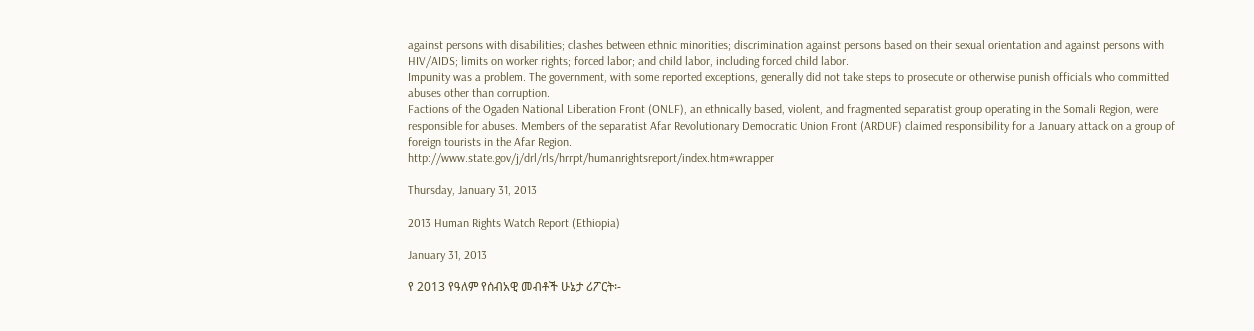against persons with disabilities; clashes between ethnic minorities; discrimination against persons based on their sexual orientation and against persons with HIV/AIDS; limits on worker rights; forced labor; and child labor, including forced child labor.
Impunity was a problem. The government, with some reported exceptions, generally did not take steps to prosecute or otherwise punish officials who committed abuses other than corruption.
Factions of the Ogaden National Liberation Front (ONLF), an ethnically based, violent, and fragmented separatist group operating in the Somali Region, were responsible for abuses. Members of the separatist Afar Revolutionary Democratic Union Front (ARDUF) claimed responsibility for a January attack on a group of foreign tourists in the Afar Region.
http://www.state.gov/j/drl/rls/hrrpt/humanrightsreport/index.htm#wrapper

Thursday, January 31, 2013

2013 Human Rights Watch Report (Ethiopia)

January 31, 2013

የ 2013 የዓለም የሰብአዊ መብቶች ሁኔታ ሪፖርት፡-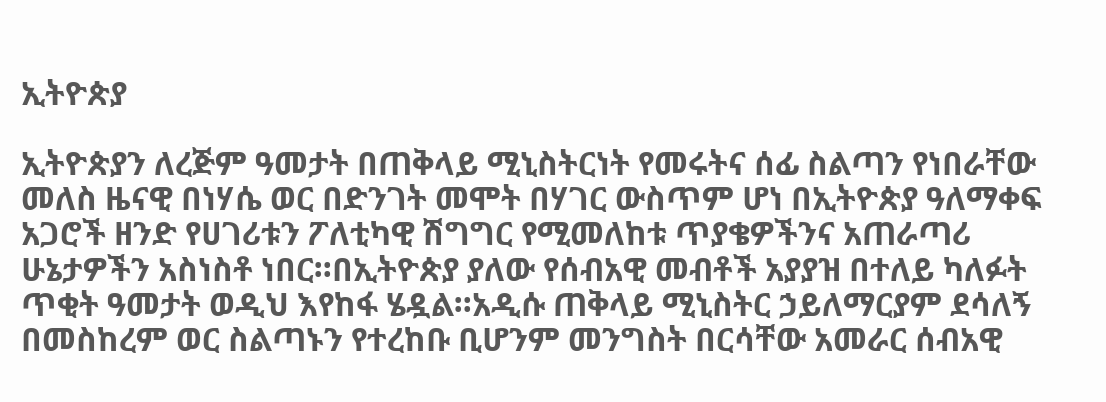ኢትዮጵያ

ኢትዮጵያን ለረጅም ዓመታት በጠቅላይ ሚኒስትርነት የመሩትና ሰፊ ስልጣን የነበራቸው መለስ ዜናዊ በነሃሴ ወር በድንገት መሞት በሃገር ውስጥም ሆነ በኢትዮጵያ ዓለማቀፍ አጋሮች ዘንድ የሀገሪቱን ፖለቲካዊ ሽግግር የሚመለከቱ ጥያቄዎችንና አጠራጣሪ ሁኔታዎችን አስነስቶ ነበር።በኢትዮጵያ ያለው የሰብአዊ መብቶች አያያዝ በተለይ ካለፉት ጥቂት ዓመታት ወዲህ እየከፋ ሄዷል።አዲሱ ጠቅላይ ሚኒስትር ኃይለማርያም ደሳለኝ በመስከረም ወር ስልጣኑን የተረከቡ ቢሆንም መንግስት በርሳቸው አመራር ሰብአዊ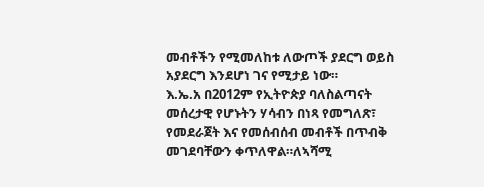መብቶችን የሚመለከቱ ለውጦች ያደርግ ወይስ አያደርግ እንደሆነ ገና የሚታይ ነው።
እ.ኤ.አ በ2012ም የኢትዮጵያ ባለስልጣናት መሰረታዊ የሆኑትን ሃሳብን በነጻ የመግለጽ፣ የመደራጀት እና የመሰብሰብ መብቶች በጥብቅ መገደባቸውን ቀጥለዋል።ለኣሻሚ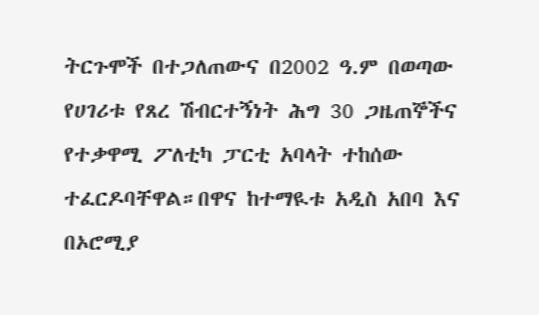ትርጉሞች በተጋለጠውና በ2002 ዓ.ም በወጣው የሀገሪቱ የጸረ ሽብርተኝነት ሕግ 30 ጋዜጠኞችና የተቃዋሚ ፖለቲካ ፓርቲ አባላት ተከሰው ተፈርዶባቸዋል።በዋና ከተማዪቱ አዲስ አበባ እና በኦሮሚያ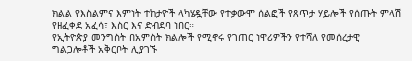ክልል የእስልምና እምነት ተከታዮች ላካሄዷቸው የተቃውሞ ሰልፎች የጸጥታ ሃይሎች የሰጡት ምላሽ የዘፈቀደ አፈሳ፣ እስር እና ድብደባ ነበር።
የኢትዮጵያ መንግስት በአምስት ክልሎች የሚኖሩ የገጠር ነዋሪዎችን የተሻለ የመሰረታዊ ግልጋሎቶች አቅርቦት ሊያገኙ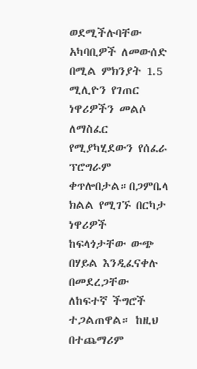ወደሚችሉባቸው አካባቢዎች ለመውሰድ በሚል ምክንያት 1.5 ሚሊዮን የገጠር ነዋሪዎችን መልሶ ለማስፈር የሚያካሂደውን የሰፈራ ፕሮግራም ቀጥሎበታል።በጋምቤላ ክልል የሚገኙ በርካታ ነዋሪዎች ከፍላጎታቸው ውጭ በሃይል እንዲፈናቀሉ በመደረጋቸው ለከፍተኛ ችግሮች ተጋልጠዋል። ከዚህ በተጨማሪም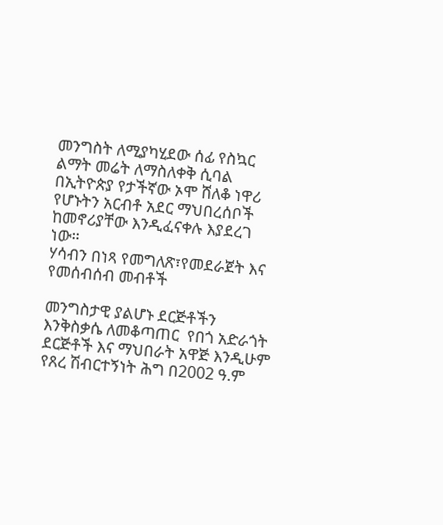መንግስት ለሚያካሂደው ሰፊ የስኳር ልማት መሬት ለማስለቀቅ ሲባል በኢትዮጵያ የታችኛው ኦሞ ሸለቆ ነዋሪ የሆኑትን አርብቶ አደር ማህበረሰቦች ከመኖሪያቸው እንዲፈናቀሉ እያደረገ ነው።
ሃሳብን በነጻ የመግለጽ፣የመደራጀት እና የመሰብሰብ መብቶች

መንግስታዊ ያልሆኑ ደርጅቶችን እንቅስቃሴ ለመቆጣጠር  የበጎ አድራጎት ደርጅቶች እና ማህበራት አዋጅ እንዲሁም የጸረ ሽብርተኝነት ሕግ በ2002 ዓ.ም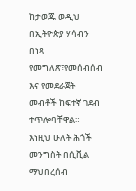ከታወጁ ወዲህ በኢትዮጵያ ሃሳብን በነጻ የመግለጽ፣የመሰብሰብ እና የመደራጀት መብቶች ከፍተኛ ገደብ ተጥሎባቸዋል። እነዚህ ሁለት ሕጎች መንግስት በሲቪል ማህበረሰብ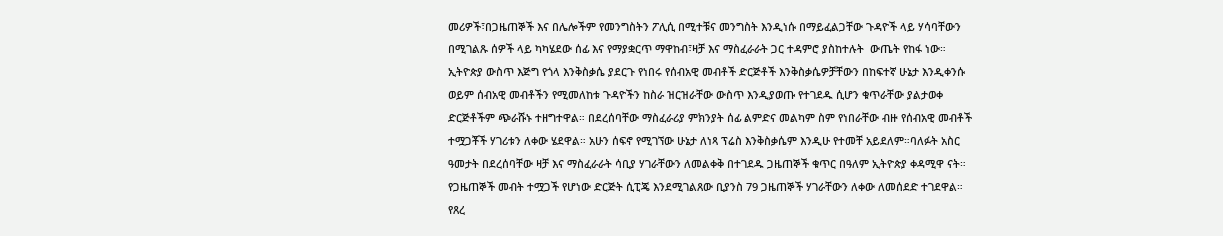መሪዎች፣በጋዜጠኞች እና በሌሎችም የመንግስትን ፖሊሲ በሚተቹና መንግስት እንዲነሱ በማይፈልጋቸው ጉዳዮች ላይ ሃሳባቸውን በሚገልጹ ሰዎች ላይ ካካሄደው ሰፊ እና የማያቋርጥ ማዋከብ፣ዛቻ እና ማስፈራራት ጋር ተዳምሮ ያስከተሉት  ውጤት የከፋ ነው።
ኢትዮጵያ ውስጥ እጅግ የጎላ እንቅስቃሴ ያደርጉ የነበሩ የሰብአዊ መብቶች ድርጅቶች እንቅስቃሴዎቻቸውን በከፍተኛ ሁኔታ እንዲቀንሱ ወይም ሰብአዊ መብቶችን የሚመለከቱ ጉዳዮችን ከስራ ዝርዝራቸው ውስጥ እንዲያወጡ የተገደዱ ሲሆን ቁጥራቸው ያልታወቀ ድርጅቶችም ጭራሹኑ ተዘግተዋል። በደረሰባቸው ማስፈራሪያ ምክንያት ሰፊ ልምድና መልካም ስም የነበራቸው ብዙ የሰብአዊ መብቶች ተሟጋቾች ሃገሪቱን ለቀው ሄደዋል። አሁን ሰፍኖ የሚገኘው ሁኔታ ለነጻ ፕሬስ እንቅስቃሴም እንዲሁ የተመቸ አይደለም።ባለፉት አስር ዓመታት በደረሰባቸው ዛቻ እና ማስፈራራት ሳቢያ ሃገራቸውን ለመልቀቅ በተገደዱ ጋዜጠኞች ቁጥር በዓለም ኢትዮጵያ ቀዳሚዋ ናት። የጋዜጠኞች መብት ተሟጋች የሆነው ድርጅት ሲፒጄ እንደሚገልጸው ቢያንስ 79 ጋዜጠኞች ሃገራቸውን ለቀው ለመሰደድ ተገደዋል።
የጸረ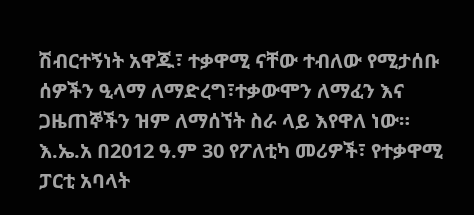ሽብርተኝነት አዋጁ፣ ተቃዋሚ ናቸው ተብለው የሚታሰቡ ሰዎችን ዒላማ ለማድረግ፣ተቃውሞን ለማፈን እና ጋዜጠኞችን ዝም ለማሰኘት ስራ ላይ እየዋለ ነው። እ.ኤ.አ በ2012 ዓ.ም 30 የፖለቲካ መሪዎች፣ የተቃዋሚ ፓርቲ አባላት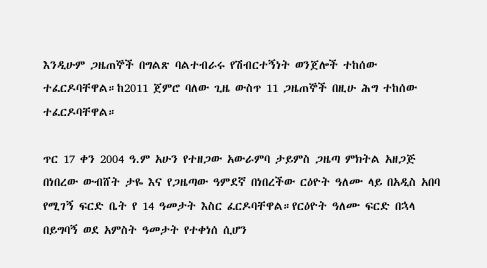እንዲሁም ጋዜጠኞች በግልጽ ባልተብራሩ የሽብርተኝነት ወንጀሎች ተከሰው ተፈርዶባቸዋል።ከ2011 ጀምሮ ባለው ጊዜ ውስጥ 11 ጋዜጠኞች በዚሁ ሕግ ተከሰው ተፈርዶባቸዋል።

ጥር 17 ቀን 2004 ዓ.ም አሁን የተዘጋው አውራምባ ታይምስ ጋዜጣ ምክትል አዘጋጅ በነበረው ውብሸት ታዬ እና የጋዜጣው ዓምደኛ በነበረችው ርዕዮት ዓለሙ ላይ በአዲስ አበባ የሚገኝ ፍርድ ቤት የ 14 ዓመታት እስር ፈርዶባቸዋል።የርዕዮት ዓለሙ ፍርድ በኋላ በይግባኝ ወደ አምስት ዓመታት የተቀነሰ ሲሆን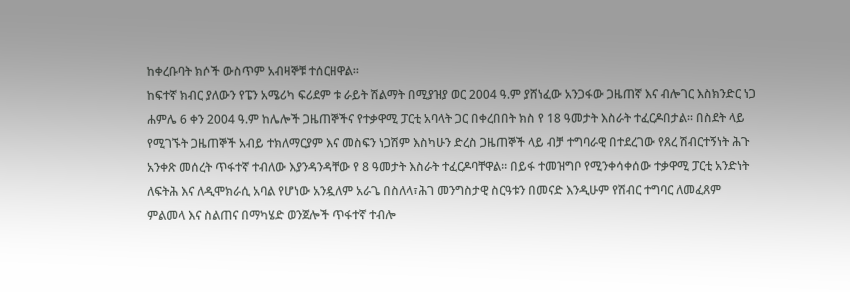ከቀረቡባት ክሶች ውስጥም አብዛኞቹ ተሰርዘዋል።
ከፍተኛ ክብር ያለውን የፔን አሜሪካ ፍሪደም ቱ ራይት ሽልማት በሚያዝያ ወር 2004 ዓ.ም ያሸነፈው አንጋፋው ጋዜጠኛ እና ብሎገር እስክንድር ነጋ ሐምሌ 6 ቀን 2004 ዓ.ም ከሌሎች ጋዜጠኞችና የተቃዋሚ ፓርቲ አባላት ጋር በቀረበበት ክስ የ 18 ዓመታት እስራት ተፈርዶበታል። በስደት ላይ የሚገኙት ጋዜጠኞች አብይ ተክለማርያም እና መስፍን ነጋሽም እስካሁን ድረስ ጋዜጠኞች ላይ ብቻ ተግባራዊ በተደረገው የጸረ ሽብርተኝነት ሕጉ አንቀጽ መሰረት ጥፋተኛ ተብለው እያንዳንዳቸው የ 8 ዓመታት እስራት ተፈርዶባቸዋል። በይፋ ተመዝግቦ የሚንቀሳቀሰው ተቃዋሚ ፓርቲ አንድነት ለፍትሕ እና ለዲሞክራሲ አባል የሆነው አንዷለም አራጌ በስለላ፣ሕገ መንግስታዊ ስርዓቱን በመናድ እንዲሁም የሽብር ተግባር ለመፈጸም ምልመላ እና ስልጠና በማካሄድ ወንጀሎች ጥፋተኛ ተብሎ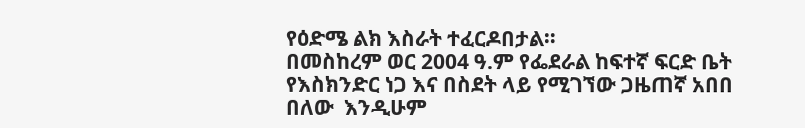የዕድሜ ልክ እስራት ተፈርዶበታል።
በመስከረም ወር 2004 ዓ.ም የፌደራል ከፍተኛ ፍርድ ቤት የእስክንድር ነጋ እና በስደት ላይ የሚገኘው ጋዜጠኛ አበበ በለው  እንዲሁም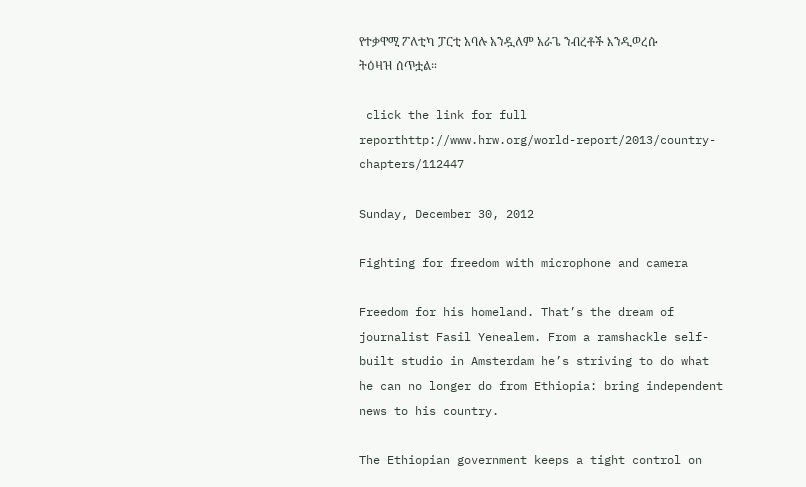የተቃዋሚ ፖለቲካ ፓርቲ አባሉ አንዷለም አራጌ ንብረቶች እንዲወረሱ ትዕዛዝ ሰጥቷል።

 click the link for full reporthttp://www.hrw.org/world-report/2013/country-chapters/112447

Sunday, December 30, 2012

Fighting for freedom with microphone and camera

Freedom for his homeland. That’s the dream of journalist Fasil Yenealem. From a ramshackle self-built studio in Amsterdam he’s striving to do what he can no longer do from Ethiopia: bring independent news to his country.

The Ethiopian government keeps a tight control on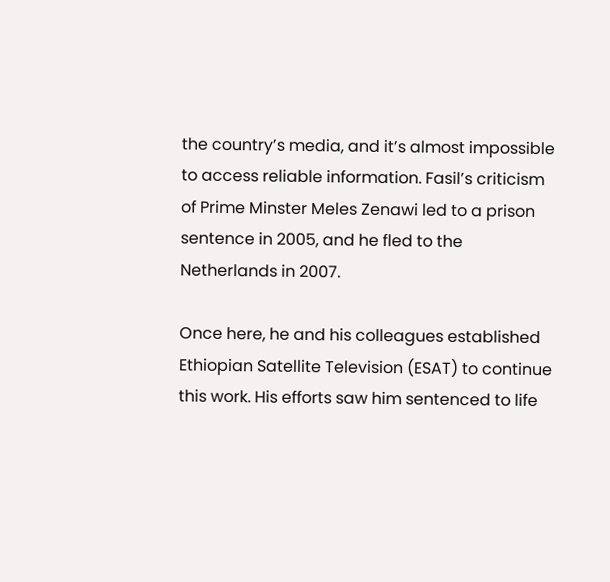the country’s media, and it’s almost impossible to access reliable information. Fasil’s criticism of Prime Minster Meles Zenawi led to a prison sentence in 2005, and he fled to the Netherlands in 2007.

Once here, he and his colleagues established Ethiopian Satellite Television (ESAT) to continue this work. His efforts saw him sentenced to life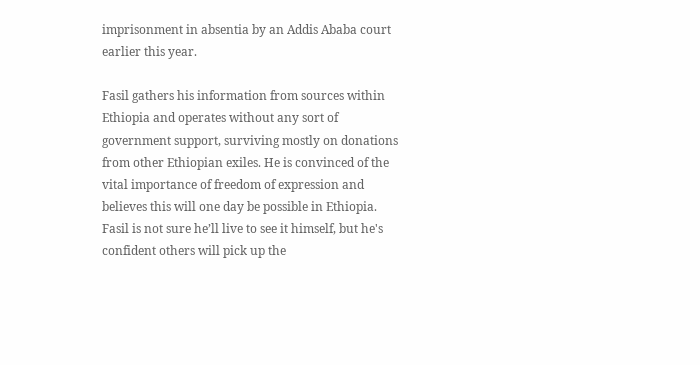imprisonment in absentia by an Addis Ababa court earlier this year.

Fasil gathers his information from sources within Ethiopia and operates without any sort of government support, surviving mostly on donations from other Ethiopian exiles. He is convinced of the vital importance of freedom of expression and believes this will one day be possible in Ethiopia. Fasil is not sure he’ll live to see it himself, but he's confident others will pick up the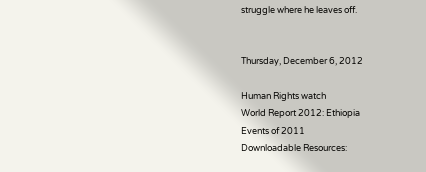struggle where he leaves off.


Thursday, December 6, 2012

Human Rights watch
World Report 2012: Ethiopia
Events of 2011
Downloadable Resources: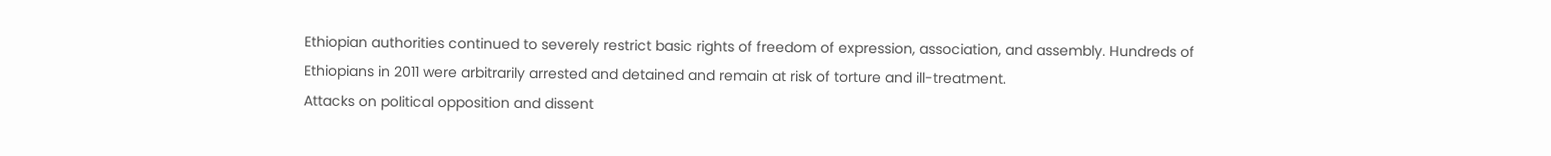Ethiopian authorities continued to severely restrict basic rights of freedom of expression, association, and assembly. Hundreds of Ethiopians in 2011 were arbitrarily arrested and detained and remain at risk of torture and ill-treatment.
Attacks on political opposition and dissent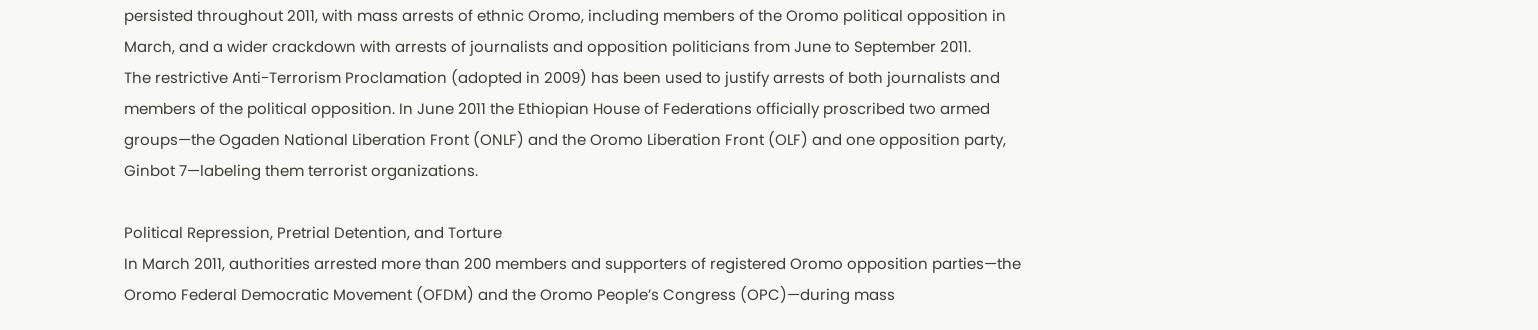persisted throughout 2011, with mass arrests of ethnic Oromo, including members of the Oromo political opposition in March, and a wider crackdown with arrests of journalists and opposition politicians from June to September 2011.
The restrictive Anti-Terrorism Proclamation (adopted in 2009) has been used to justify arrests of both journalists and members of the political opposition. In June 2011 the Ethiopian House of Federations officially proscribed two armed groups—the Ogaden National Liberation Front (ONLF) and the Oromo Liberation Front (OLF) and one opposition party, Ginbot 7—labeling them terrorist organizations.

Political Repression, Pretrial Detention, and Torture
In March 2011, authorities arrested more than 200 members and supporters of registered Oromo opposition parties—the Oromo Federal Democratic Movement (OFDM) and the Oromo People’s Congress (OPC)—during mass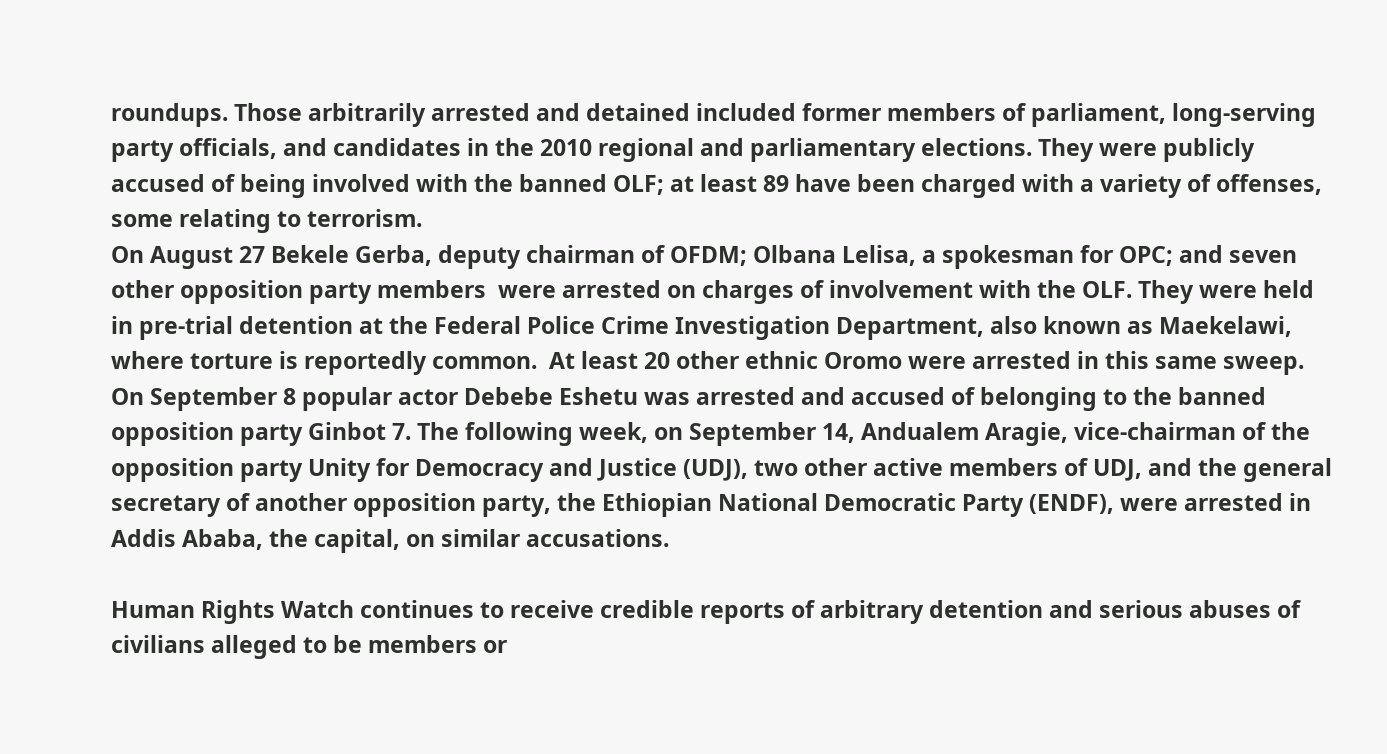roundups. Those arbitrarily arrested and detained included former members of parliament, long-serving party officials, and candidates in the 2010 regional and parliamentary elections. They were publicly accused of being involved with the banned OLF; at least 89 have been charged with a variety of offenses, some relating to terrorism.
On August 27 Bekele Gerba, deputy chairman of OFDM; Olbana Lelisa, a spokesman for OPC; and seven other opposition party members  were arrested on charges of involvement with the OLF. They were held in pre-trial detention at the Federal Police Crime Investigation Department, also known as Maekelawi, where torture is reportedly common.  At least 20 other ethnic Oromo were arrested in this same sweep.
On September 8 popular actor Debebe Eshetu was arrested and accused of belonging to the banned opposition party Ginbot 7. The following week, on September 14, Andualem Aragie, vice-chairman of the opposition party Unity for Democracy and Justice (UDJ), two other active members of UDJ, and the general secretary of another opposition party, the Ethiopian National Democratic Party (ENDF), were arrested in Addis Ababa, the capital, on similar accusations.

Human Rights Watch continues to receive credible reports of arbitrary detention and serious abuses of civilians alleged to be members or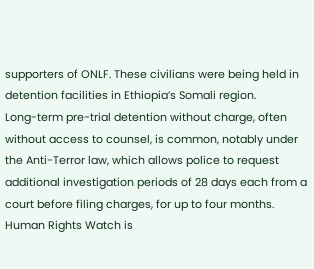supporters of ONLF. These civilians were being held in detention facilities in Ethiopia’s Somali region.
Long-term pre-trial detention without charge, often without access to counsel, is common, notably under the Anti-Terror law, which allows police to request additional investigation periods of 28 days each from a court before filing charges, for up to four months. Human Rights Watch is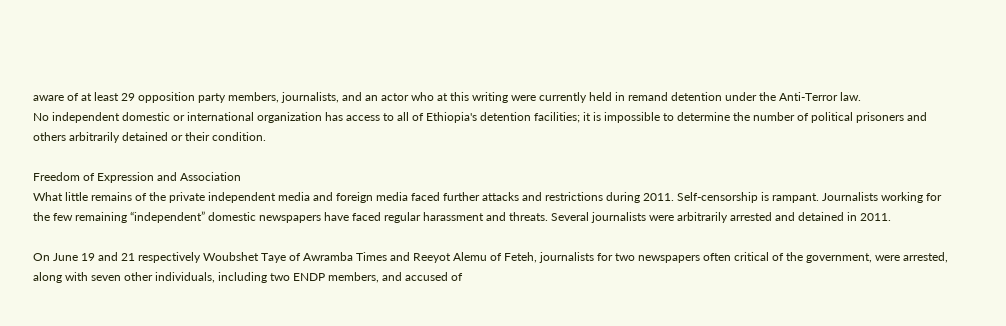aware of at least 29 opposition party members, journalists, and an actor who at this writing were currently held in remand detention under the Anti-Terror law.
No independent domestic or international organization has access to all of Ethiopia's detention facilities; it is impossible to determine the number of political prisoners and others arbitrarily detained or their condition.

Freedom of Expression and Association
What little remains of the private independent media and foreign media faced further attacks and restrictions during 2011. Self-censorship is rampant. Journalists working for the few remaining “independent” domestic newspapers have faced regular harassment and threats. Several journalists were arbitrarily arrested and detained in 2011.

On June 19 and 21 respectively Woubshet Taye of Awramba Times and Reeyot Alemu of Feteh, journalists for two newspapers often critical of the government, were arrested, along with seven other individuals, including two ENDP members, and accused of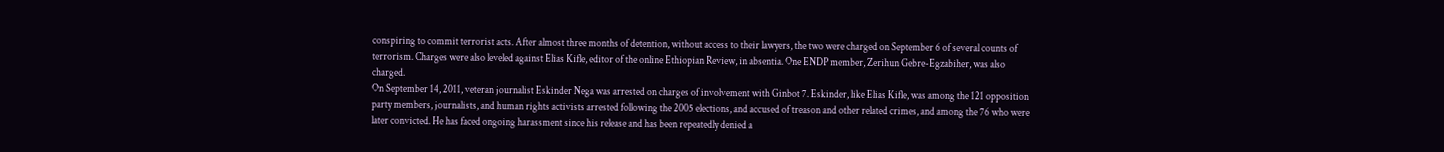conspiring to commit terrorist acts. After almost three months of detention, without access to their lawyers, the two were charged on September 6 of several counts of terrorism. Charges were also leveled against Elias Kifle, editor of the online Ethiopian Review, in absentia. One ENDP member, Zerihun Gebre-Egzabiher, was also charged.
On September 14, 2011, veteran journalist Eskinder Nega was arrested on charges of involvement with Ginbot 7. Eskinder, like Elias Kifle, was among the 121 opposition party members, journalists, and human rights activists arrested following the 2005 elections, and accused of treason and other related crimes, and among the 76 who were later convicted. He has faced ongoing harassment since his release and has been repeatedly denied a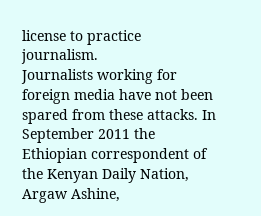license to practice journalism.
Journalists working for foreign media have not been spared from these attacks. In September 2011 the Ethiopian correspondent of the Kenyan Daily Nation, Argaw Ashine,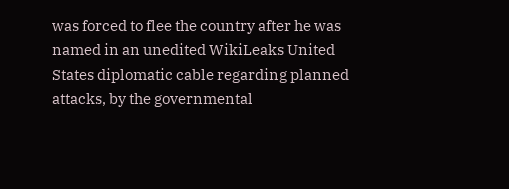was forced to flee the country after he was named in an unedited WikiLeaks United States diplomatic cable regarding planned attacks, by the governmental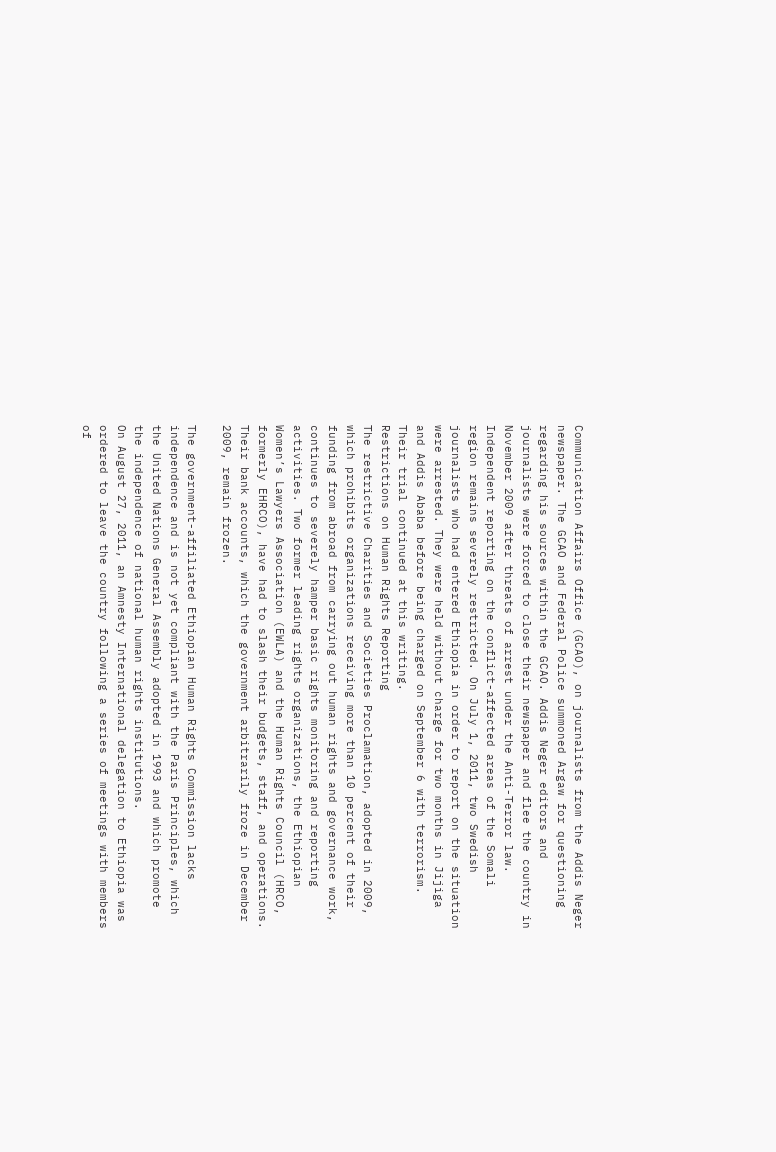Communication Affairs Office (GCAO), on journalists from the Addis Neger newspaper. The GCAO and Federal Police summoned Argaw for questioning regarding his sources within the GCAO. Addis Neger editors and journalists were forced to close their newspaper and flee the country in November 2009 after threats of arrest under the Anti-Terror law.
Independent reporting on the conflict-affected areas of the Somali region remains severely restricted. On July 1, 2011, two Swedish journalists who had entered Ethiopia in order to report on the situation were arrested. They were held without charge for two months in Jijiga and Addis Ababa before being charged on September 6 with terrorism. Their trial continued at this writing.
Restrictions on Human Rights Reporting
The restrictive Charities and Societies Proclamation, adopted in 2009, which prohibits organizations receiving more than 10 percent of their funding from abroad from carrying out human rights and governance work, continues to severely hamper basic rights monitoring and reporting activities. Two former leading rights organizations, the Ethiopian Women’s Lawyers Association (EWLA) and the Human Rights Council (HRCO, formerly EHRCO), have had to slash their budgets, staff, and operations. Their bank accounts, which the government arbitrarily froze in December 2009, remain frozen.

The government-affiliated Ethiopian Human Rights Commission lacks independence and is not yet compliant with the Paris Principles, which the United Nations General Assembly adopted in 1993 and which promote the independence of national human rights institutions.
On August 27, 2011, an Amnesty International delegation to Ethiopia was ordered to leave the country following a series of meetings with members of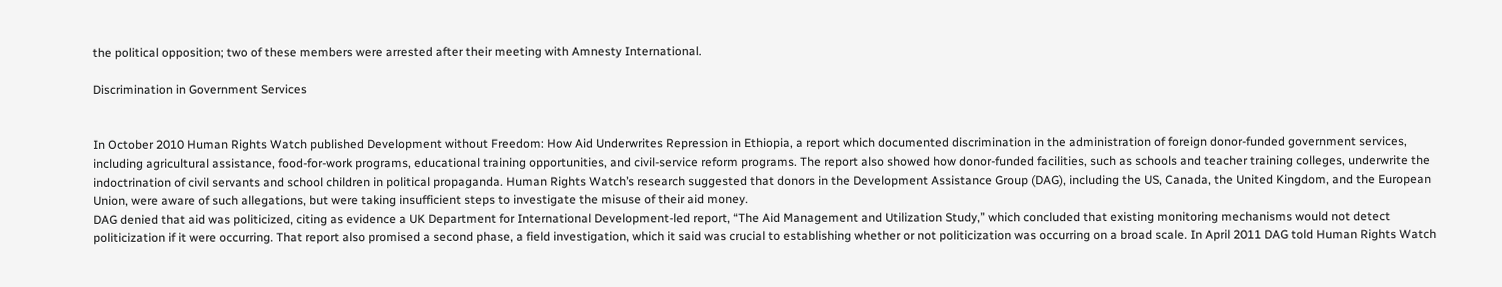the political opposition; two of these members were arrested after their meeting with Amnesty International.

Discrimination in Government Services


In October 2010 Human Rights Watch published Development without Freedom: How Aid Underwrites Repression in Ethiopia, a report which documented discrimination in the administration of foreign donor-funded government services, including agricultural assistance, food-for-work programs, educational training opportunities, and civil-service reform programs. The report also showed how donor-funded facilities, such as schools and teacher training colleges, underwrite the indoctrination of civil servants and school children in political propaganda. Human Rights Watch’s research suggested that donors in the Development Assistance Group (DAG), including the US, Canada, the United Kingdom, and the European Union, were aware of such allegations, but were taking insufficient steps to investigate the misuse of their aid money.
DAG denied that aid was politicized, citing as evidence a UK Department for International Development-led report, “The Aid Management and Utilization Study,” which concluded that existing monitoring mechanisms would not detect politicization if it were occurring. That report also promised a second phase, a field investigation, which it said was crucial to establishing whether or not politicization was occurring on a broad scale. In April 2011 DAG told Human Rights Watch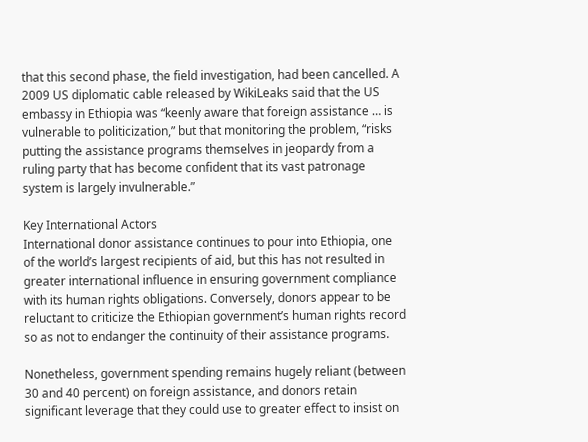that this second phase, the field investigation, had been cancelled. A 2009 US diplomatic cable released by WikiLeaks said that the US embassy in Ethiopia was “keenly aware that foreign assistance … is vulnerable to politicization,” but that monitoring the problem, “risks putting the assistance programs themselves in jeopardy from a ruling party that has become confident that its vast patronage system is largely invulnerable.”

Key International Actors
International donor assistance continues to pour into Ethiopia, one of the world’s largest recipients of aid, but this has not resulted in greater international influence in ensuring government compliance with its human rights obligations. Conversely, donors appear to be reluctant to criticize the Ethiopian government’s human rights record so as not to endanger the continuity of their assistance programs.

Nonetheless, government spending remains hugely reliant (between 30 and 40 percent) on foreign assistance, and donors retain significant leverage that they could use to greater effect to insist on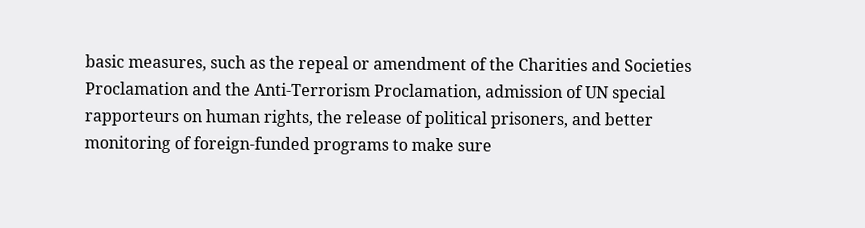basic measures, such as the repeal or amendment of the Charities and Societies Proclamation and the Anti-Terrorism Proclamation, admission of UN special rapporteurs on human rights, the release of political prisoners, and better monitoring of foreign-funded programs to make sure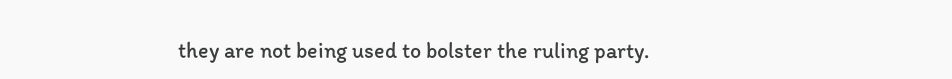they are not being used to bolster the ruling party.